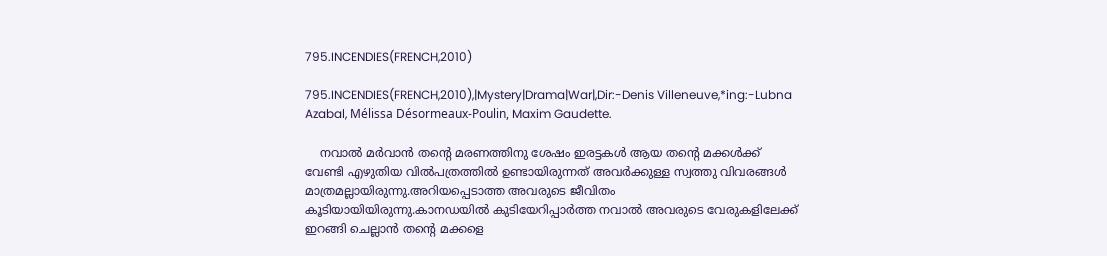795.INCENDIES(FRENCH,2010)

795.INCENDIES(FRENCH,2010),|Mystery|Drama|War|,Dir:-Denis Villeneuve,*ing:-Lubna Azabal, Mélissa Désormeaux-Poulin, Maxim Gaudette.

    നവാല്‍ മര്‍വാന്‍ തന്‍റെ മരണത്തിനു ശേഷം ഇരട്ടകള്‍ ആയ തന്‍റെ മക്കള്‍ക്ക്‌ വേണ്ടി എഴുതിയ വില്‍പത്രത്തില്‍ ഉണ്ടായിരുന്നത് അവര്‍ക്കുള്ള സ്വത്തു വിവരങ്ങള്‍  മാത്രമല്ലായിരുന്നു.അറിയപ്പെടാത്ത അവരുടെ ജീവിതം കൂടിയായിയിരുന്നു.കാനഡയില്‍ കുടിയേറിപ്പാര്‍ത്ത നവാല്‍ അവരുടെ വേരുകളിലേക്ക് ഇറങ്ങി ചെല്ലാന്‍ തന്‍റെ മക്കളെ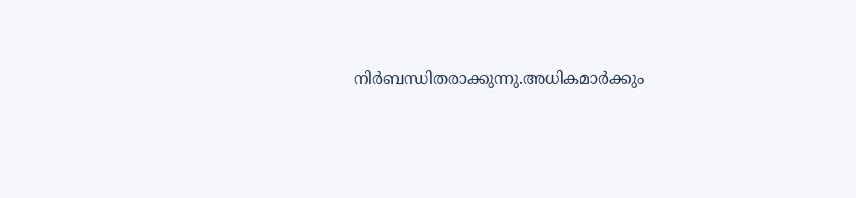നിര്‍ബന്ധിതരാക്കുന്നു.അധികമാര്‍ക്കും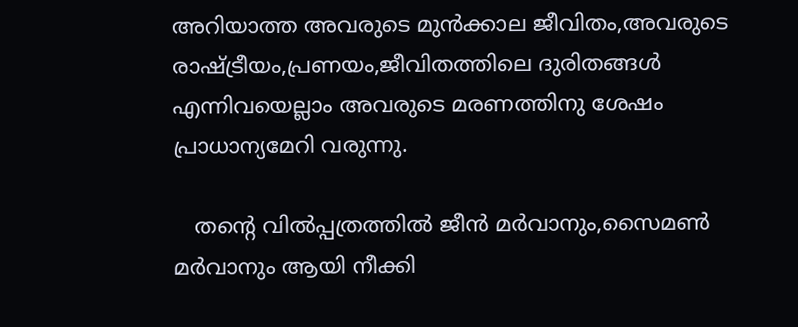അറിയാത്ത അവരുടെ മുന്‍ക്കാല ജീവിതം,അവരുടെ രാഷ്ട്രീയം,പ്രണയം,ജീവിതത്തിലെ ദുരിതങ്ങള്‍ എന്നിവയെല്ലാം അവരുടെ മരണത്തിനു ശേഷം പ്രാധാന്യമേറി വരുന്നു.

   തന്‍റെ വില്‍പ്പത്രത്തില്‍ ജീന്‍ മര്‍വാനും,സൈമണ്‍ മര്‍വാനും ആയി നീക്കി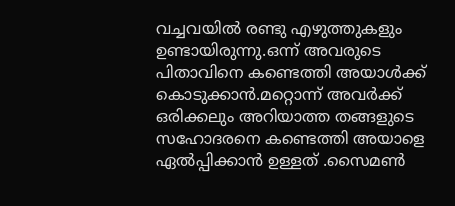വച്ചവയില്‍ രണ്ടു എഴുത്തുകളും ഉണ്ടായിരുന്നു.ഒന്ന് അവരുടെ പിതാവിനെ കണ്ടെത്തി അയാള്‍ക്ക്‌ കൊടുക്കാന്‍.മറ്റൊന്ന് അവര്‍ക്ക്  ഒരിക്കലും അറിയാത്ത തങ്ങളുടെ സഹോദരനെ കണ്ടെത്തി അയാളെ ഏല്‍പ്പിക്കാന്‍ ഉള്ളത് .സൈമണ്‍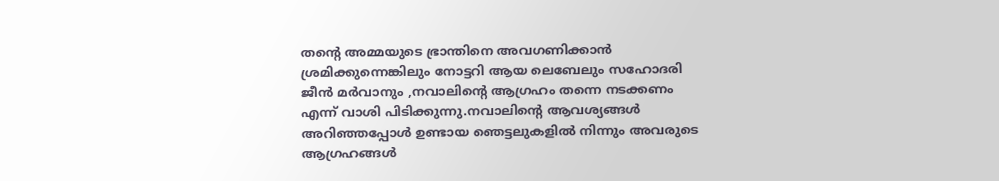തന്‍റെ അമ്മയുടെ ഭ്രാന്തിനെ അവഗണിക്കാന്‍ ശ്രമിക്കുന്നെങ്കിലും നോട്ടറി ആയ ലെബേലും സഹോദരി ജീന്‍ മര്‍വാനും ,നവാലിന്റെ ആഗ്രഹം തന്നെ നടക്കണം എന്ന് വാശി പിടിക്കുന്നു.നവാലിന്റെ ആവശ്യങ്ങള്‍ അറിഞ്ഞപ്പോള്‍ ഉണ്ടായ ഞെട്ടലുകളില്‍ നിന്നും അവരുടെ ആഗ്രഹങ്ങള്‍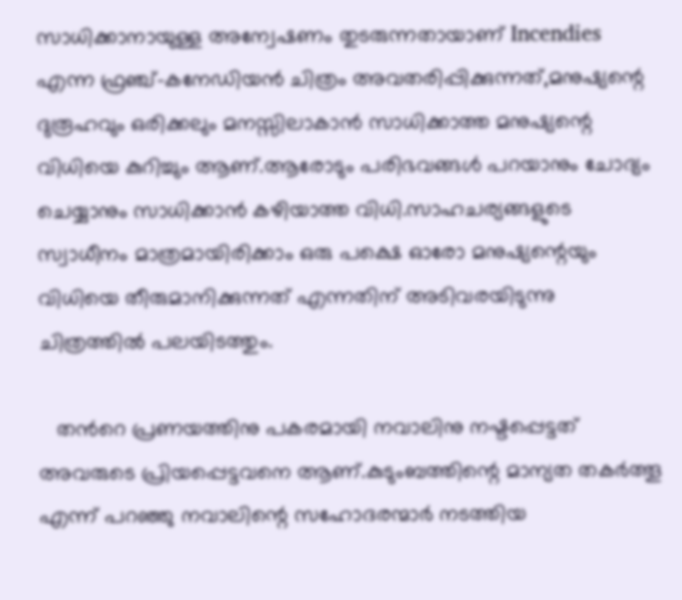സാധിക്കാനായുള്ള അന്വേഷണം തുടരുന്നതായാണ് Incendies എന്ന ഫ്രഞ്ച്-കനേഡിയന്‍ ചിത്രം അവതരിപ്പിക്കുന്നത്‌,മനുഷ്യന്റെ ദുരൂഹവും ഒരിക്കലും മനസ്സിലാകാന്‍ സാധിക്കാത്ത മനുഷ്യന്റെ വിധിയെ കുറിച്ചും ആണ്.ആരോടും പരിഭവങ്ങള്‍ പറയാനും ചോദ്യം ചെയ്യാനും സാധിക്കാന്‍ കഴിയാത്ത വിധി.സാഹചര്യങ്ങളുടെ സ്വാധീനം മാത്രമായിരിക്കാം ഒരു പക്ഷെ ഓരോ മനുഷ്യന്റെയും വിധിയെ തീരുമാനിക്കുന്നത് എന്നതിന് അടിവരയിടുന്നു ചിത്രത്തില്‍ പലയിടത്തും.

   തന്‍റെ പ്രണയത്തിനു പകരമായി നവാലിനു നഷ്ടപ്പെട്ടത് അവരുടെ പ്രിയപ്പെട്ടവനെ ആണ്.കുടുംബത്തിന്റെ മാന്യത തകര്‍ത്തൂ എന്ന് പറഞ്ഞു നവാലിന്റെ സഹോദരന്മാര്‍ നടത്തിയ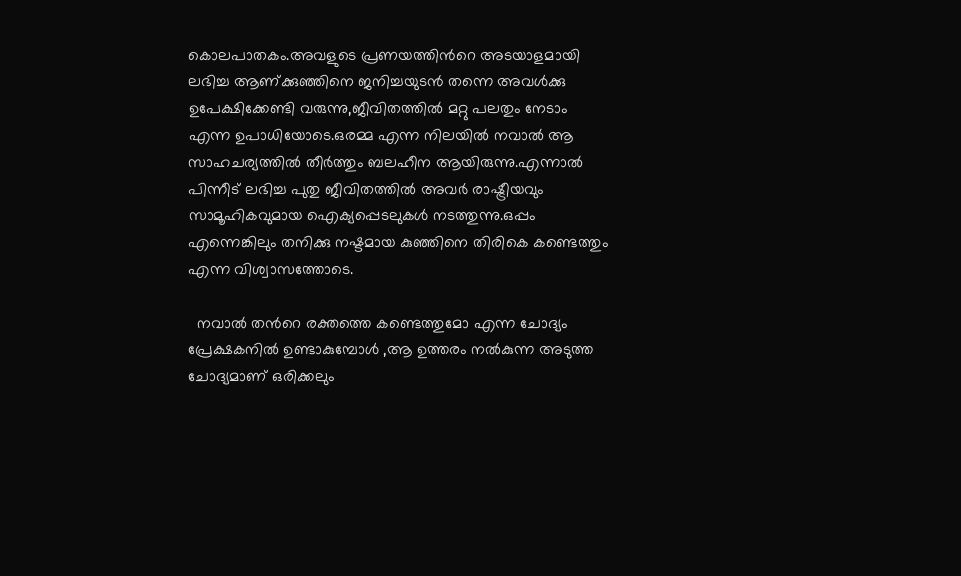കൊലപാതകം.അവളുടെ പ്രണയത്തിന്‍റെ അടയാളമായി ലഭിച്ച ആണ്ക്കുഞ്ഞിനെ ജനിച്ചയുടന്‍ തന്നെ അവള്‍ക്കു ഉപേക്ഷിക്കേണ്ടി വരുന്നു,ജീവിതത്തില്‍ മറ്റു പലതും നേടാം എന്ന ഉപാധിയോടെ.ഒരമ്മ എന്ന നിലയില്‍ നവാല്‍ ആ സാഹചര്യത്തില്‍ തീര്‍ത്തും ബലഹീന ആയിരുന്നു.എന്നാല്‍ പിന്നീട് ലഭിച്ച പുതു ജീവിതത്തില്‍ അവര്‍ രാഷ്ട്രീയവും സാമൂഹികവുമായ ഐക്യപ്പെടലുകള്‍ നടത്തുന്നു.ഒപ്പം എന്നെങ്കിലും തനിക്കു നഷ്ടമായ കുഞ്ഞിനെ തിരികെ കണ്ടെത്തും എന്ന വിശ്വാസത്തോടെ.

  നവാല്‍ തന്‍റെ രക്തത്തെ കണ്ടെത്തുമോ എന്ന ചോദ്യം പ്രേക്ഷകനില്‍ ഉണ്ടാകുമ്പോള്‍ ,ആ ഉത്തരം നല്‍കുന്ന അടുത്ത ചോദ്യമാണ് ഒരിക്കലും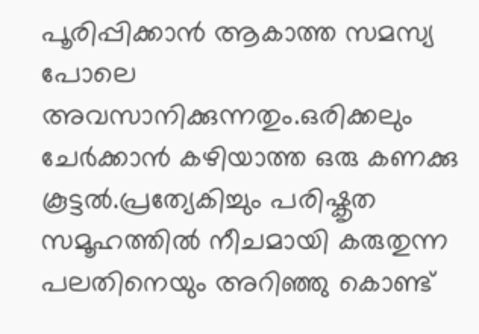പൂരിപ്പിക്കാന്‍ ആകാത്ത സമസ്യ പോലെ അവസാനിക്കുന്നതും.ഒരിക്കലും ചേര്‍ക്കാന്‍ കഴിയാത്ത ഒരു കണക്കു കൂട്ടല്‍.പ്രത്യേകിച്ചും പരിഷ്കൃത സമൂഹത്തില്‍ നീചമായി കരുതുന്ന പലതിനെയും അറിഞ്ഞു കൊണ്ട്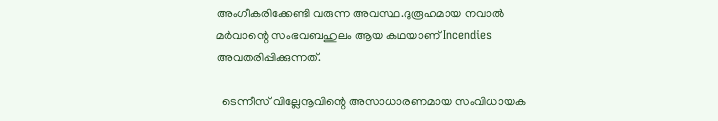അംഗീകരിക്കേണ്ടി വരുന്ന അവസ്ഥ.ദുരൂഹമായ നവാല്‍ മര്‍വാന്റെ സംഭവബഹുലം ആയ കഥയാണ് Incendies അവതരിപ്പിക്കുന്നത്‌.

  ടെന്നീസ് വില്ലേനൂവിന്റെ അസാധാരണമായ സംവിധായക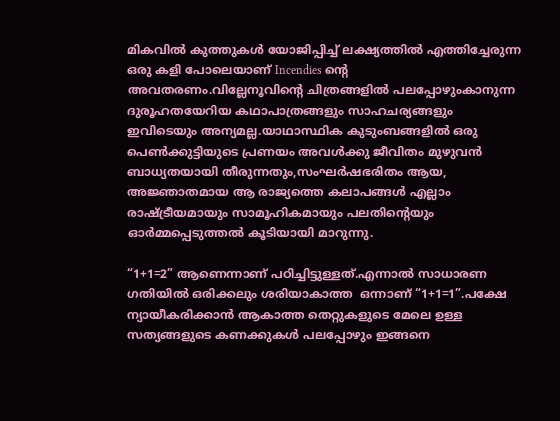മികവില്‍ കുത്തുകള്‍ യോജിപ്പിച്ച് ലക്ഷ്യത്തില്‍ എത്തിച്ചേരുന്ന ഒരു കളി പോലെയാണ് Incendies ന്‍റെ അവതരണം.വില്ലേനൂവിന്റെ ചിത്രങ്ങളില്‍ പലപ്പോഴുംകാനുന്ന ദുരൂഹതയേറിയ കഥാപാത്രങ്ങളും സാഹചര്യങ്ങളും ഇവിടെയും അന്യമല്ല.യാഥാസ്ഥിക കുടുംബങ്ങളില്‍ ഒരു പെണ്‍ക്കുട്ടിയുടെ പ്രണയം അവള്‍ക്കു ജീവിതം മുഴുവന്‍ ബാധ്യതയായി തീരുന്നതും,സംഘര്‍ഷഭരിതം ആയ, അജ്ഞാതമായ ആ രാജ്യത്തെ കലാപങ്ങള്‍ എല്ലാം രാഷ്ട്രീയമായും സാമൂഹികമായും പലതിന്റെയും ഓര്‍മ്മപ്പെടുത്തല്‍ കൂടിയായി മാറുന്നു.

“1+1=2” ആണെന്നാണ്‌ പഠിച്ചിട്ടുള്ളത്.എന്നാല്‍ സാധാരണ ഗതിയില്‍ ഒരിക്കലും ശരിയാകാത്ത  ഒന്നാണ് “1+1=1”.പക്ഷേ
ന്യായീകരിക്കാന്‍ ആകാത്ത തെറ്റുകളുടെ മേലെ ഉള്ള സത്യങ്ങളുടെ കണക്കുകള്‍ പലപ്പോഴും ഇങ്ങനെ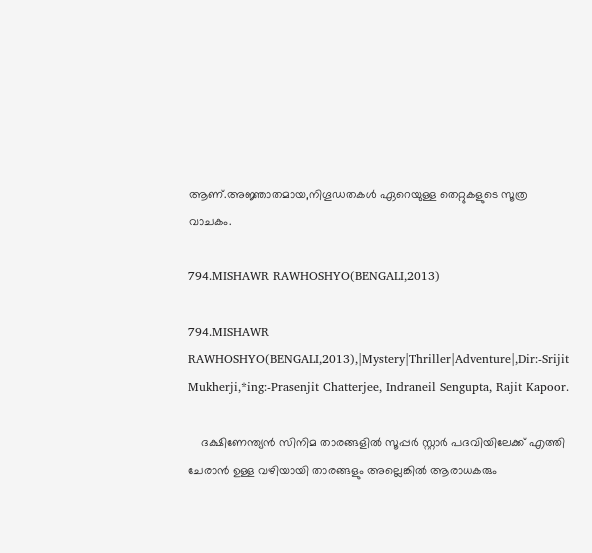ആണ്.അജ്ഞാതമായ,നിഗൂഡതകള്‍ ഏറെയുള്ള തെറ്റുകളുടെ സൂത്ര വാചകം.

794.MISHAWR RAWHOSHYO(BENGALI,2013)

794.MISHAWR RAWHOSHYO(BENGALI,2013),|Mystery|Thriller|Adventure|,Dir:-Srijit Mukherji,*ing:-Prasenjit Chatterjee, Indraneil Sengupta, Rajit Kapoor.

    ദക്ഷിണേന്ത്യന്‍ സിനിമ താരങ്ങളില്‍ സൂപ്പര്‍ സ്റ്റാര്‍ പദവിയിലേക്ക് എത്തി ചേരാന്‍ ഉള്ള വഴിയായി താരങ്ങളും അല്ലെങ്കില്‍ ആരാധകരും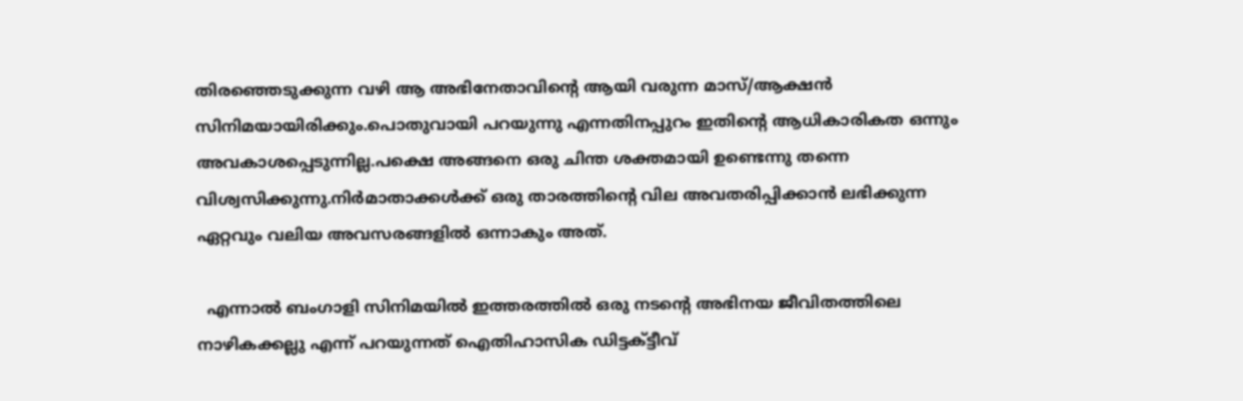തിരഞ്ഞെടുക്കുന്ന വഴി ആ അഭിനേതാവിന്റെ ആയി വരുന്ന മാസ്/ആക്ഷന്‍ സിനിമയായിരിക്കും.പൊതുവായി പറയുന്നു എന്നതിനപ്പുറം ഇതിന്റെ ആധികാരികത ഒന്നും അവകാശപ്പെടുന്നില്ല.പക്ഷെ അങ്ങനെ ഒരു ചിന്ത ശക്തമായി ഉണ്ടെന്നു തന്നെ വിശ്വസിക്കുന്നു.നിര്‍മാതാക്കള്‍ക്ക് ഒരു താരത്തിന്റെ വില അവതരിപ്പിക്കാന്‍ ലഭിക്കുന്ന ഏറ്റവും വലിയ അവസരങ്ങളില്‍ ഒന്നാകും അത്.

  എന്നാല്‍ ബംഗാളി സിനിമയില്‍ ഇത്തരത്തില്‍ ഒരു നടന്റെ അഭിനയ ജീവിതത്തിലെ നാഴികക്കല്ലു എന്ന് പറയുന്നത് ഐതിഹാസിക ഡിട്ടക്ട്ടീവ്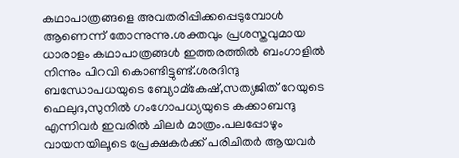കഥാപാത്രങ്ങളെ അവതരിപ്പിക്കപ്പെടുമ്പോള്‍ ആണെന്ന് തോന്നുന്നു.ശക്തവും പ്രശസ്തവുമായ ധാരാളം കഥാപാത്രങ്ങള്‍ ഇത്തരത്തില്‍ ബംഗാളില്‍ നിന്നും പിറവി കൊണ്ടിട്ടുണ്ട്.ശരദിന്ദു ബന്ധോപധയുടെ ബ്യോമ്കേഷ്,സത്യജിത് റേയുടെ ഫെലുദ,സുനില്‍ ഗംഗോപധ്യയുടെ കക്കാബന്ദു എന്നിവര്‍ ഇവരില്‍ ചിലര്‍ മാത്രം.പലപ്പോഴും വായനയിലൂടെ പ്രേക്ഷകര്‍ക്ക്‌ പരിചിതര്‍ ആയവര്‍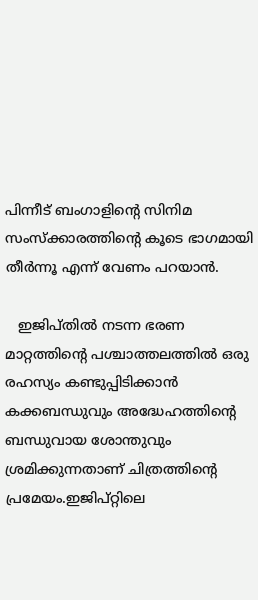പിന്നീട് ബംഗാളിന്റെ സിനിമ സംസ്ക്കാരത്തിന്റെ കൂടെ ഭാഗമായി തീര്‍ന്നൂ എന്ന് വേണം പറയാന്‍.

   ഇജിപ്തില്‍ നടന്ന ഭരണ മാറ്റത്തിന്‍റെ പശ്ചാത്തലത്തില്‍ ഒരു രഹസ്യം കണ്ടുപ്പിടിക്കാന്‍ കക്കബന്ധുവും അദ്ധേഹത്തിന്റെ ബന്ധുവായ ശോന്തുവും ശ്രമിക്കുന്നതാണ് ചിത്രത്തിന്റെ പ്രമേയം.ഇജിപ്റ്റിലെ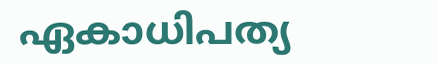ഏകാധിപത്യ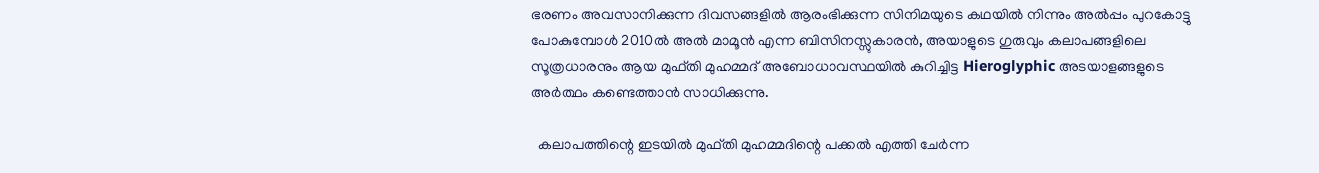ഭരണം അവസാനിക്കുന്ന ദിവസങ്ങളില്‍ ആരംഭിക്കുന്ന സിനിമയുടെ കഥയില്‍ നിന്നും അല്‍പ്പം പുറകോട്ടു പോകുമ്പോള്‍ 2010ല്‍ അല്‍ മാമൂന്‍ എന്ന ബിസിനസ്സുകാരന്‍, അയാളുടെ ഗുരുവും കലാപങ്ങളിലെ സൂത്രധാരനും ആയ മുഫ്തി മുഹമ്മദ്‌ അബോധാവസ്ഥയില്‍ കുറിച്ചിട്ട Hieroglyphic അടയാളങ്ങളുടെ അര്‍ത്ഥം കണ്ടെത്താന്‍ സാധിക്കുന്നു.

  കലാപത്തിന്റെ ഇടയില്‍ മുഫ്തി മുഹമ്മദിന്റെ പക്കല്‍ എത്തി ചേര്‍ന്ന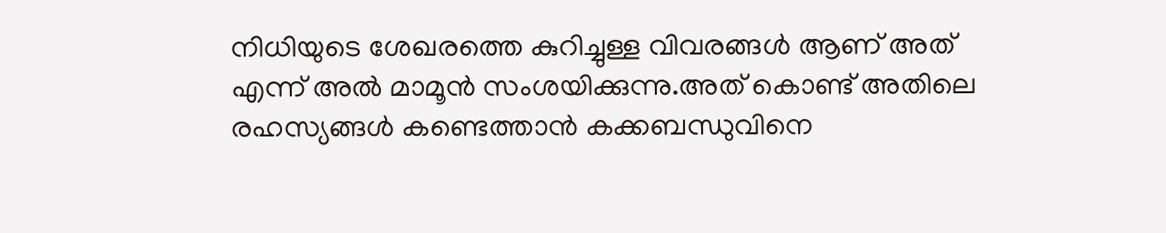നിധിയുടെ ശേഖരത്തെ കുറിച്ചുള്ള വിവരങ്ങള്‍ ആണ് അത് എന്ന് അല്‍ മാമൂന്‍ സംശയിക്കുന്നു.അത് കൊണ്ട് അതിലെ രഹസ്യങ്ങള്‍ കണ്ടെത്താന്‍ കക്കബന്ധുവിനെ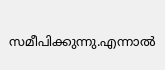സമീപിക്കുന്നു.എന്നാല്‍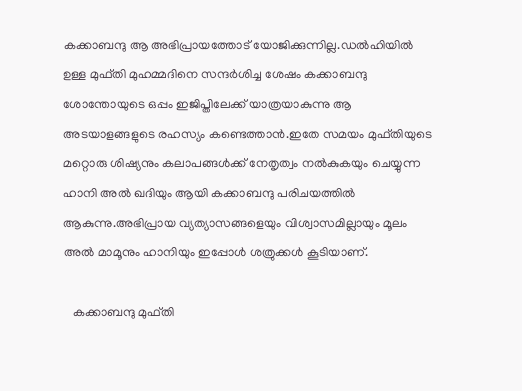കക്കാബന്ദു ആ അഭിപ്രായത്തോട് യോജിക്കുന്നില്ല.ഡല്‍ഹിയില്‍ ഉള്ള മുഫ്തി മുഹമ്മദിനെ സന്ദര്‍ശിച്ച ശേഷം കക്കാബന്ദു ശോന്തോയുടെ ഒപ്പം ഇജിപ്തിലേക്ക് യാത്രയാകുന്നു ആ അടയാളങ്ങളുടെ രഹസ്യം കണ്ടെത്താന്‍.ഇതേ സമയം മുഫ്തിയുടെ മറ്റൊരു ശിഷ്യനും കലാപങ്ങള്‍ക്ക് നേതൃത്വം നല്‍കുകയും ചെയ്യുന്ന ഹാനി അല്‍ ഖദിയും ആയി കക്കാബന്ദു പരിചയത്തില്‍ ആകുന്നു.അഭിപ്രായ വ്യത്യാസങ്ങളെയും വിശ്വാസമില്ലായും മൂലം അല്‍ മാമൂനും ഹാനിയും ഇപ്പോള്‍ ശത്രുക്കള്‍ കൂടിയാണ്.

   കക്കാബന്ദു മുഫ്തി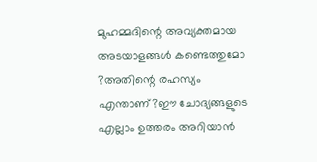മുഹമ്മദിന്റെ അവ്യക്തമായ അടയാളങ്ങള്‍ കണ്ടെത്തുമോ ?അതിന്റെ രഹസ്യം എന്താണ്?ഈ ചോദ്യങ്ങളുടെ എല്ലാം ഉത്തരം അറിയാന്‍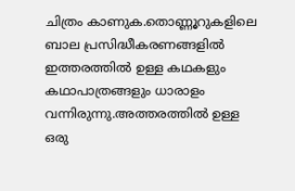ചിത്രം കാണുക.തൊണ്ണൂറുകളിലെ ബാല പ്രസിദ്ധീകരണങ്ങളില്‍ ഇത്തരത്തില്‍ ഉള്ള കഥകളും കഥാപാത്രങ്ങളും ധാരാളം വന്നിരുന്നു.അത്തരത്തില്‍ ഉള്ള ഒരു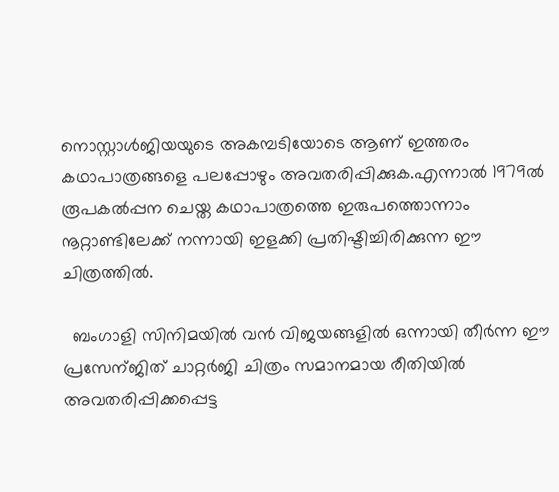നൊസ്റ്റാള്‍ജിയയുടെ അകമ്പടിയോടെ ആണ് ഇത്തരം കഥാപാത്രങ്ങളെ പലപ്പോഴും അവതരിപ്പിക്കുക.എന്നാല്‍ 1979ല്‍ രൂപകല്‍പ്പന ചെയ്ത കഥാപാത്രത്തെ ഇരുപത്തൊന്നാം നൂറ്റാണ്ടിലേക്ക് നന്നായി ഇളക്കി പ്രതിഷ്ടിച്ചിരിക്കുന്ന ഈ ചിത്രത്തില്‍.

  ബംഗാളി സിനിമയില്‍ വന്‍ വിജയങ്ങളില്‍ ഒന്നായി തീര്‍ന്ന ഈ പ്രസേന്ജിത് ചാറ്റര്‍ജി ചിത്രം സമാനമായ രീതിയില്‍ അവതരിപ്പിക്കപ്പെട്ട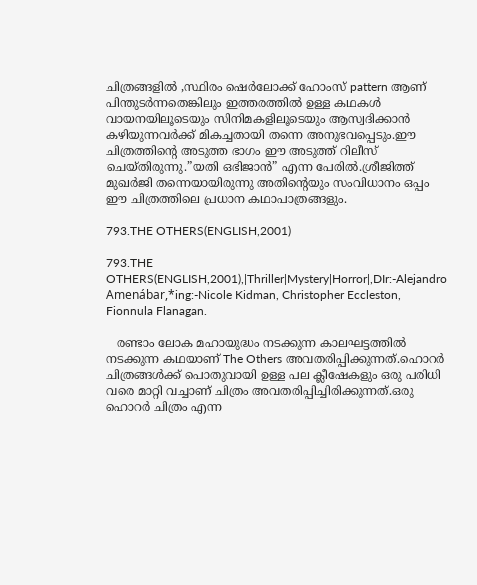ചിത്രങ്ങളില്‍ ,സ്ഥിരം ഷെര്‍ലോക്ക് ഹോംസ് pattern ആണ് പിന്തുടര്‍ന്നതെങ്കിലും ഇത്തരത്തില്‍ ഉള്ള കഥകള്‍ വായനയിലൂടെയും സിനിമകളിലൂടെയും ആസ്വദിക്കാന്‍ കഴിയുന്നവര്‍ക്ക് മികച്ചതായി തന്നെ അനുഭവപ്പെടും.ഈ ചിത്രത്തിന്റെ അടുത്ത ഭാഗം ഈ അടുത്ത് റിലീസ് ചെയ്തിരുന്നു.”യതി ഒഭിജാന്‍” എന്ന പേരില്‍.ശ്രീജിത്ത്‌ മുഖര്‍ജി തന്നെയായിരുന്നു അതിന്റെയും സംവിധാനം ഒപ്പം ഈ ചിത്രത്തിലെ പ്രധാന കഥാപാത്രങ്ങളും.

793.THE OTHERS(ENGLISH,2001)

793.THE OTHERS(ENGLISH,2001),|Thriller|Mystery|Horror|,DIr:-Alejandro Amenábar,*ing:-Nicole Kidman, Christopher Eccleston, Fionnula Flanagan.

   രണ്ടാം ലോക മഹായുദ്ധം നടക്കുന്ന കാലഘട്ടത്തില്‍ നടക്കുന്ന കഥയാണ് The Others അവതരിപ്പിക്കുന്നത്‌.ഹൊറര്‍ ചിത്രങ്ങള്‍ക്ക് പൊതുവായി ഉള്ള പല ക്ലീഷേകളും ഒരു പരിധി വരെ മാറ്റി വച്ചാണ് ചിത്രം അവതരിപ്പിച്ചിരിക്കുന്നത്.ഒരു ഹൊറര്‍ ചിത്രം എന്ന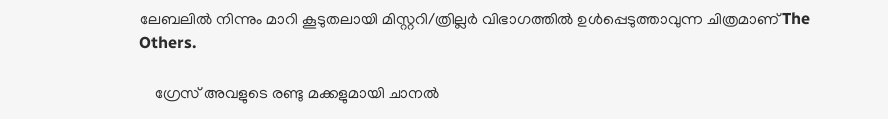ലേബലില്‍ നിന്നും മാറി കൂടുതലായി മിസ്റ്ററി/ത്രില്ലര്‍ വിഭാഗത്തില്‍ ഉള്‍പ്പെടുത്താവുന്ന ചിത്രമാണ് The Others.

    ഗ്രേസ് അവളുടെ രണ്ടു മക്കളുമായി ചാനല്‍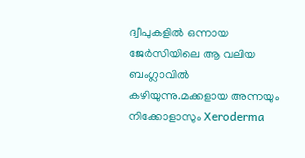ദ്വീപുകളില്‍ ഒന്നായ  ജേര്‍സിയിലെ ആ വലിയ ബംഗ്ലാവില്‍ കഴിയുന്നു.മക്കളായ അന്നയും നിക്കോളാസും Xeroderma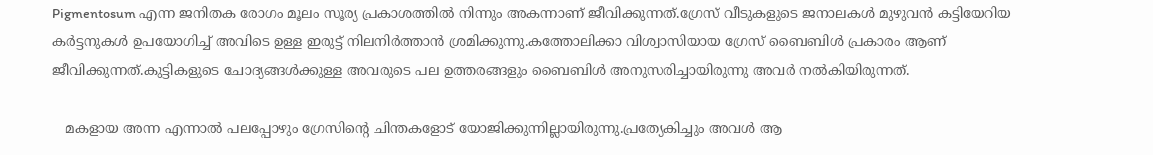Pigmentosum എന്ന ജനിതക രോഗം മൂലം സൂര്യ പ്രകാശത്തില്‍ നിന്നും അകന്നാണ് ജീവിക്കുന്നത്.ഗ്രേസ് വീടുകളുടെ ജനാലകള്‍ മുഴുവന്‍ കട്ടിയേറിയ കര്‍ട്ടനുകള്‍ ഉപയോഗിച്ച് അവിടെ ഉള്ള ഇരുട്ട് നിലനിര്‍ത്താന്‍ ശ്രമിക്കുന്നു.കത്തോലിക്കാ വിശ്വാസിയായ ഗ്രേസ് ബൈബിള്‍ പ്രകാരം ആണ് ജീവിക്കുന്നത്.കുട്ടികളുടെ ചോദ്യങ്ങള്‍ക്കുള്ള അവരുടെ പല ഉത്തരങ്ങളും ബൈബിള്‍ അനുസരിച്ചായിരുന്നു അവര്‍ നല്‍കിയിരുന്നത്.

   മകളായ അന്ന എന്നാല്‍ പലപ്പോഴും ഗ്രേസിന്റെ ചിന്തകളോട് യോജിക്കുന്നില്ലായിരുന്നു.പ്രത്യേകിച്ചും അവള്‍ ആ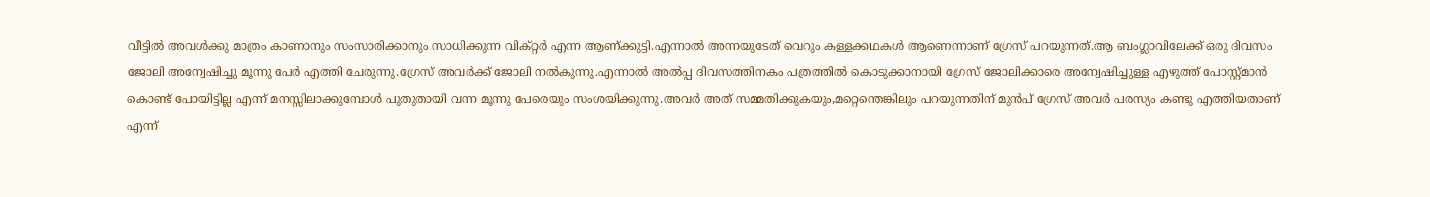വീട്ടില്‍ അവള്‍ക്കു മാത്രം കാണാനും സംസാരിക്കാനും സാധിക്കുന്ന വിക്റ്റര്‍ എന്ന ആണ്ക്കുട്ടി.എന്നാല്‍ അന്നയുടേത് വെറും കള്ളക്കഥകള്‍ ആണെന്നാണ് ഗ്രേസ് പറയുന്നത്.ആ ബംഗ്ലാവിലേക്ക് ഒരു ദിവസം ജോലി അന്വേഷിച്ചു മൂന്നു പേര്‍ എത്തി ചേരുന്നു.ഗ്രേസ് അവര്‍ക്ക് ജോലി നല്‍കുന്നു.എന്നാല്‍ അല്‍പ്പ ദിവസത്തിനകം പത്രത്തില്‍ കൊടുക്കാനായി ഗ്രേസ് ജോലിക്കാരെ അന്വേഷിച്ചുള്ള എഴുത്ത് പോസ്റ്റ്മാന്‍ കൊണ്ട് പോയിട്ടില്ല എന്ന് മനസ്സിലാക്കുമ്പോള്‍ പുതുതായി വന്ന മൂന്നു പേരെയും സംശയിക്കുന്നു.അവര്‍ അത് സമ്മതിക്കുകയും,മറ്റെന്തെങ്കിലും പറയുന്നതിന് മുന്‍പ് ഗ്രേസ് അവര്‍ പരസ്യം കണ്ടു എത്തിയതാണ് എന്ന്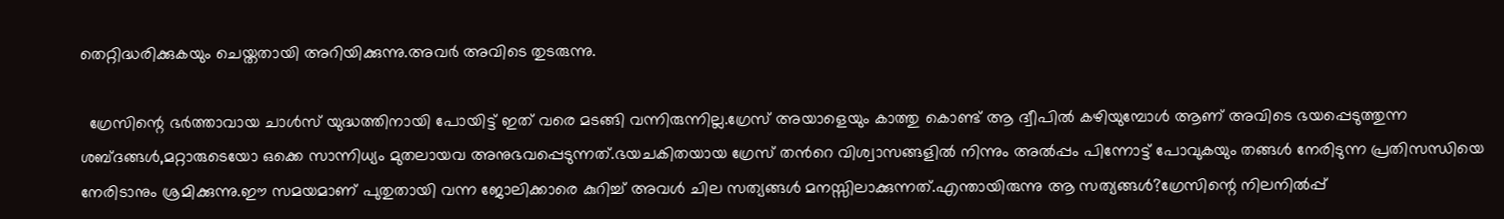തെറ്റിദ്ധരിക്കുകയും ചെയ്തതായി അറിയിക്കുന്നു.അവര്‍ അവിടെ തുടരുന്നു.

  ഗ്രേസിന്റെ ഭര്‍ത്താവായ ചാള്‍സ് യുദ്ധത്തിനായി പോയിട്ട് ഇത് വരെ മടങ്ങി വന്നിരുന്നില്ല.ഗ്രേസ് അയാളെയും കാത്തു കൊണ്ട് ആ ദ്വീപില്‍ കഴിയുമ്പോള്‍ ആണ് അവിടെ ഭയപ്പെടുത്തുന്ന ശബ്ദങ്ങള്‍,മറ്റാരുടെയോ ഒക്കെ സാന്നിധ്യം മുതലായവ അനുഭവപ്പെടുന്നത്.ഭയചകിതയായ ഗ്രേസ് തന്‍റെ വിശ്വാസങ്ങളില്‍ നിന്നും അല്‍പ്പം പിന്നോട്ട് പോവുകയും തങ്ങള്‍ നേരിടുന്ന പ്രതിസന്ധിയെ നേരിടാനും ശ്രമിക്കുന്നു.ഈ സമയമാണ് പുതുതായി വന്ന ജോലിക്കാരെ കുറിച്ച് അവള്‍ ചില സത്യങ്ങള്‍ മനസ്സിലാക്കുന്നത്.എന്തായിരുന്നു ആ സത്യങ്ങള്‍?ഗ്രേസിന്റെ നിലനില്‍പ്പ്‌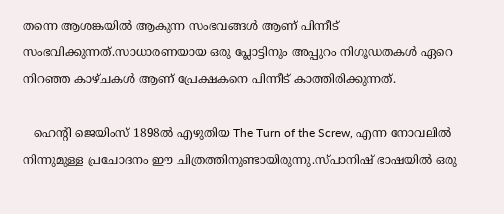തന്നെ ആശങ്കയില്‍ ആകുന്ന സംഭവങ്ങള്‍ ആണ് പിന്നീട് സംഭവിക്കുന്നത്‌.സാധാരണയായ ഒരു പ്ലോട്ടിനും അപ്പുറം നിഗൂഡതകള്‍ ഏറെ നിറഞ്ഞ കാഴ്ചകള്‍ ആണ് പ്രേക്ഷകനെ പിന്നീട് കാത്തിരിക്കുന്നത്.

   ഹെന്‍റി ജെയിംസ് 1898ല്‍ എഴുതിയ The Turn of the Screw, എന്ന നോവലില്‍ നിന്നുമുള്ള പ്രചോദനം ഈ ചിത്രത്തിനുണ്ടായിരുന്നു.സ്പാനിഷ് ഭാഷയില്‍ ഒരു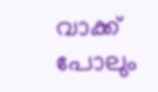വാക്ക് പോലും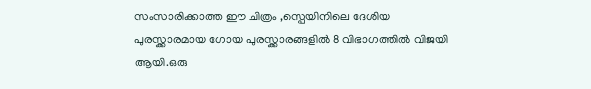സംസാരിക്കാത്ത ഈ ചിത്രം ,സ്പെയിനിലെ ദേശിയ പുരസ്ക്കാരമായ ഗോയ പുരസ്ക്കാരങ്ങളില്‍ 8 വിഭാഗത്തില്‍ വിജയി ആയി.ഒരു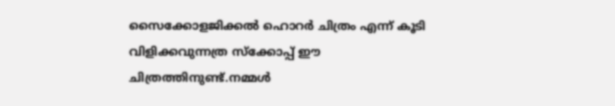സൈക്കോളജിക്കല്‍ ഹൊറര്‍ ചിത്രം എന്ന് കൂടി വിളിക്കവുന്നത്ര സ്ക്കോപ്പ് ഈ ചിത്രത്തിനുണ്ട്.നമ്മള്‍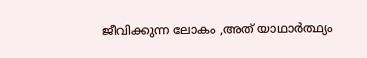ജീവിക്കുന്ന ലോകം ,അത് യാഥാര്‍ത്ഥ്യം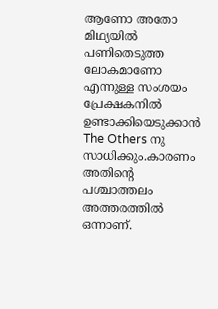ആണോ അതോ മിഥ്യയില്‍ പണിതെടുത്ത ലോകമാണോ എന്നുള്ള സംശയം പ്രേക്ഷകനില്‍ ഉണ്ടാക്കിയെടുക്കാന്‍ The Others നു സാധിക്കും.കാരണം അതിന്റെ പശ്ചാത്തലം അത്തരത്തില്‍ ഒന്നാണ്.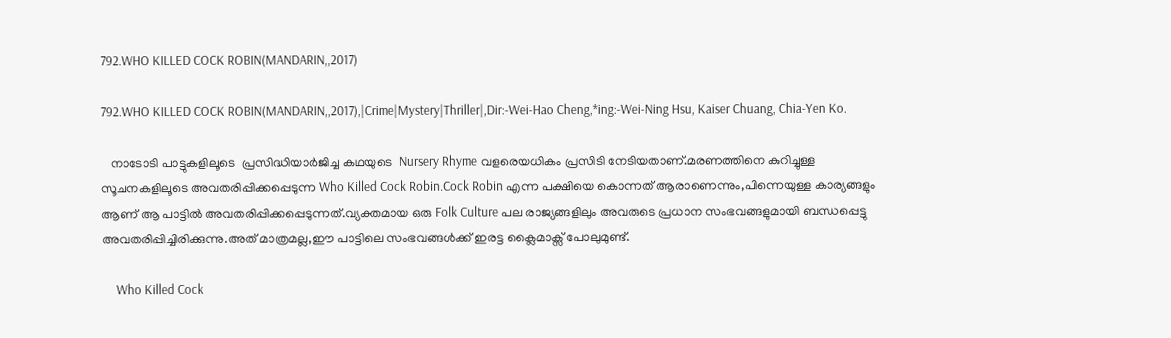792.WHO KILLED COCK ROBIN(MANDARIN,,2017)

792.WHO KILLED COCK ROBIN(MANDARIN,,2017),|Crime|Mystery|Thriller|,Dir:-Wei-Hao Cheng,*ing:-Wei-Ning Hsu, Kaiser Chuang, Chia-Yen Ko.

   നാടോടി പാട്ടുകളിലൂടെ  പ്രസിദ്ധിയാര്‍ജിച്ച കഥയുടെ  Nursery Rhyme വളരെയധികം പ്രസിടി നേടിയതാണ്.മരണത്തിനെ കുറിച്ചുള്ള സൂചനകളിലൂടെ അവതരിപ്പിക്കപ്പെടുന്ന Who Killed Cock Robin.Cock Robin എന്ന പക്ഷിയെ കൊന്നത് ആരാണെന്നും,പിന്നെയുള്ള കാര്യങ്ങളും ആണ് ആ പാട്ടില്‍ അവതരിപ്പിക്കപ്പെടുന്നത്.വ്യക്തമായ ഒരു Folk Culture പല രാജ്യങ്ങളിലും അവരുടെ പ്രധാന സംഭവങ്ങളുമായി ബന്ധപ്പെട്ടു അവതരിപ്പിച്ചിരിക്കുന്നു.അത് മാത്രമല്ല,ഈ പാട്ടിലെ സംഭവങ്ങള്‍ക്ക് ഇരട്ട ക്ലൈമാക്സ്‌ പോലുമുണ്ട്.

     Who Killed Cock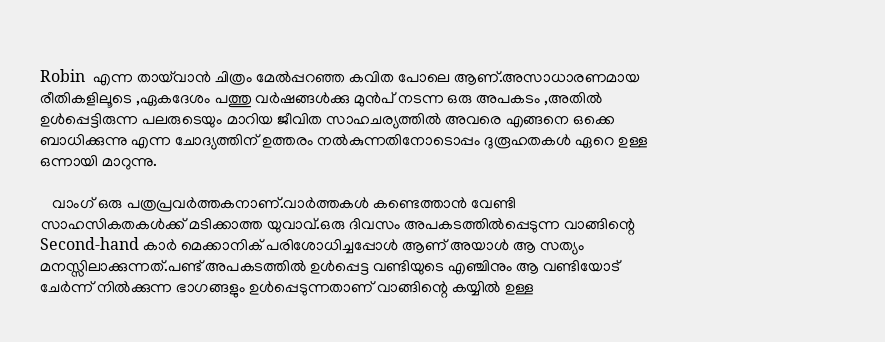Robin  എന്ന തായ്‌വാന്‍ ചിത്രം മേല്‍പ്പറഞ്ഞ കവിത പോലെ ആണ്.അസാധാരണമായ രീതികളിലൂടെ ,ഏകദേശം പത്തു വര്‍ഷങ്ങള്‍ക്കു മുന്‍പ് നടന്ന ഒരു അപകടം ,അതില്‍ ഉള്‍പ്പെട്ടിരുന്ന പലരുടെയും മാറിയ ജീവിത സാഹചര്യത്തില്‍ അവരെ എങ്ങനെ ഒക്കെ ബാധിക്കുന്നു എന്ന ചോദ്യത്തിന് ഉത്തരം നല്‍കുന്നതിനോടൊപ്പം ദുരൂഹതകള്‍ ഏറെ ഉള്ള ഒന്നായി മാറുന്നു.

   വാംഗ് ഒരു പത്രപ്രവര്‍ത്തകനാണ്.വാര്‍ത്തകള്‍ കണ്ടെത്താന്‍ വേണ്ടി സാഹസികതകള്‍ക്ക് മടിക്കാത്ത യുവാവ്.ഒരു ദിവസം അപകടത്തില്‍പ്പെടുന്ന വാങ്ങിന്റെ Second-hand കാര്‍ മെക്കാനിക് പരിശോധിച്ചപ്പോള്‍ ആണ് അയാള്‍ ആ സത്യം മനസ്സിലാക്കുന്നത്.പണ്ട് അപകടത്തില്‍ ഉള്‍പ്പെട്ട വണ്ടിയുടെ എഞ്ചിനും ആ വണ്ടിയോട് ചേര്‍ന്ന് നില്‍ക്കുന്ന ഭാഗങ്ങളും ഉള്‍പ്പെടുന്നതാണ് വാങ്ങിന്റെ കയ്യില്‍ ഉള്ള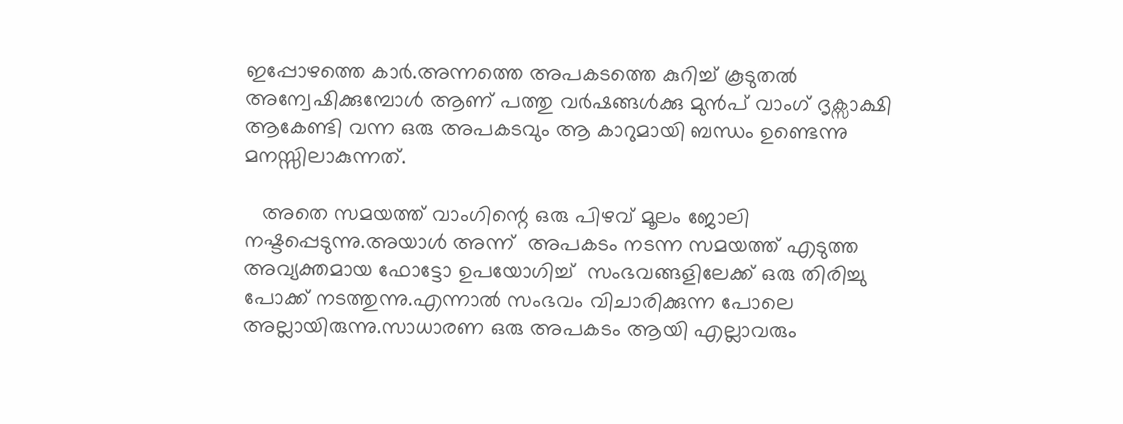ഇപ്പോഴത്തെ കാര്‍.അന്നത്തെ അപകടത്തെ കുറിച്ച് കൂടുതല്‍ അന്വേഷിക്കുമ്പോള്‍ ആണ് പത്തു വര്‍ഷങ്ങള്‍ക്കു മുന്‍പ് വാംഗ് ദൃക്സാക്ഷി ആകേണ്ടി വന്ന ഒരു അപകടവും ആ കാറുമായി ബന്ധം ഉണ്ടെന്നു മനസ്സിലാകുന്നത്‌.

   അതെ സമയത്ത് വാംഗിന്റെ ഒരു പിഴവ് മൂലം ജോലി നഷ്ടപ്പെടുന്നു.അയാള്‍ അന്ന്  അപകടം നടന്ന സമയത്ത് എടുത്ത അവ്യക്തമായ ഫോട്ടോ ഉപയോഗിച്ച്  സംഭവങ്ങളിലേക്ക് ഒരു തിരിച്ചു പോക്ക് നടത്തുന്നു.എന്നാല്‍ സംഭവം വിചാരിക്കുന്ന പോലെ അല്ലായിരുന്നു.സാധാരണ ഒരു അപകടം ആയി എല്ലാവരും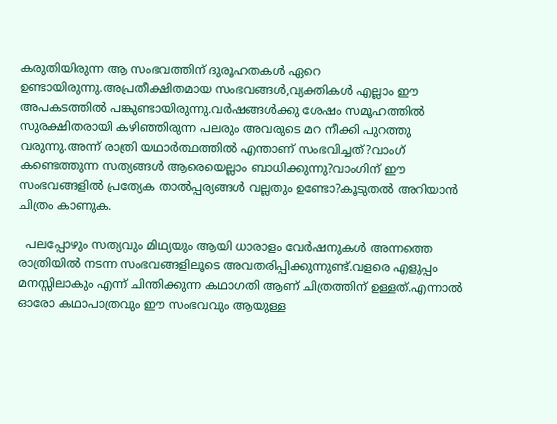കരുതിയിരുന്ന ആ സംഭവത്തിന്‌ ദുരൂഹതകള്‍ ഏറെ ഉണ്ടായിരുന്നു.അപ്രതീക്ഷിതമായ സംഭവങ്ങള്‍,വ്യക്തികള്‍ എല്ലാം ഈ അപകടത്തില്‍ പങ്കുണ്ടായിരുന്നു.വര്‍ഷങ്ങള്‍ക്കു ശേഷം സമൂഹത്തില്‍ സുരക്ഷിതരായി കഴിഞ്ഞിരുന്ന പലരും അവരുടെ മറ നീക്കി പുറത്തു വരുന്നു.അന്ന് രാത്രി യഥാര്‍ത്ഥത്തില്‍ എന്താണ് സംഭവിച്ചത്?വാംഗ് കണ്ടെത്തുന്ന സത്യങ്ങള്‍ ആരെയെല്ലാം ബാധിക്കുന്നു?വാംഗിന് ഈ സംഭവങ്ങളില്‍ പ്രത്യേക താല്‍പ്പര്യങ്ങള്‍ വല്ലതും ഉണ്ടോ?കൂടുതല്‍ അറിയാന്‍ ചിത്രം കാണുക.

  പലപ്പോഴും സത്യവും മിഥ്യയും ആയി ധാരാളം വേര്‍ഷനുകള്‍ അന്നത്തെ രാത്രിയില്‍ നടന്ന സംഭവങ്ങളിലൂടെ അവതരിപ്പിക്കുന്നുണ്ട്.വളരെ എളുപ്പം മനസ്സിലാകും എന്ന് ചിന്തിക്കുന്ന കഥാഗതി ആണ് ചിത്രത്തിന് ഉള്ളത്.എന്നാല്‍ ഓരോ കഥാപാത്രവും ഈ സംഭവവും ആയുള്ള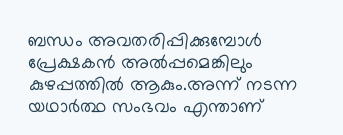ബന്ധം അവതരിപ്പിക്കുമ്പോള്‍ പ്രേക്ഷകന്‍ അല്‍പ്പമെങ്കിലും കുഴപ്പത്തില്‍ ആകും.അന്ന് നടന്ന യഥാര്‍ത്ഥ സംഭവം എന്താണ്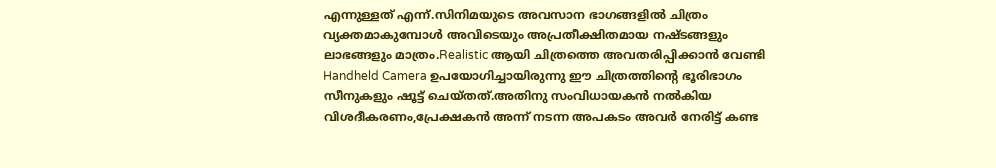എന്നുള്ളത് എന്ന്.സിനിമയുടെ അവസാന ഭാഗങ്ങളില്‍ ചിത്രം വ്യക്തമാകുമ്പോള്‍ അവിടെയും അപ്രതീക്ഷിതമായ നഷ്ടങ്ങളും ലാഭങ്ങളും മാത്രം.Realistic ആയി ചിത്രത്തെ അവതരിപ്പിക്കാന്‍ വേണ്ടി Handheld Camera ഉപയോഗിച്ചായിരുന്നു ഈ ചിത്രത്തിന്റെ ഭൂരിഭാഗം സീനുകളും ഷൂട്ട്‌ ചെയ്തത്.അതിനു സംവിധായകന്‍ നല്‍കിയ വിശദീകരണം,പ്രേക്ഷകന്‍ അന്ന് നടന്ന അപകടം അവര്‍ നേരിട്ട് കണ്ട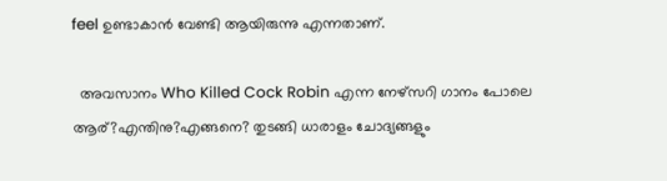feel ഉണ്ടാകാന്‍ വേണ്ടി ആയിരുന്നു എന്നതാണ്.

  അവസാനം Who Killed Cock Robin എന്ന നേഴ്സറി ഗാനം പോലെ ആര്?എന്തിനു?എങ്ങനെ? തുടങ്ങി ധാരാളം ചോദ്യങ്ങളും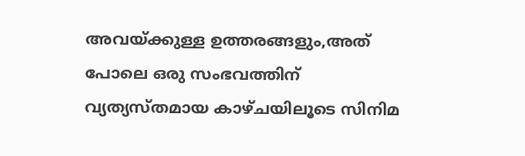അവയ്ക്കുള്ള ഉത്തരങ്ങളും,അത് പോലെ ഒരു സംഭവത്തിന്‌ വ്യത്യസ്തമായ കാഴ്ചയിലൂടെ സിനിമ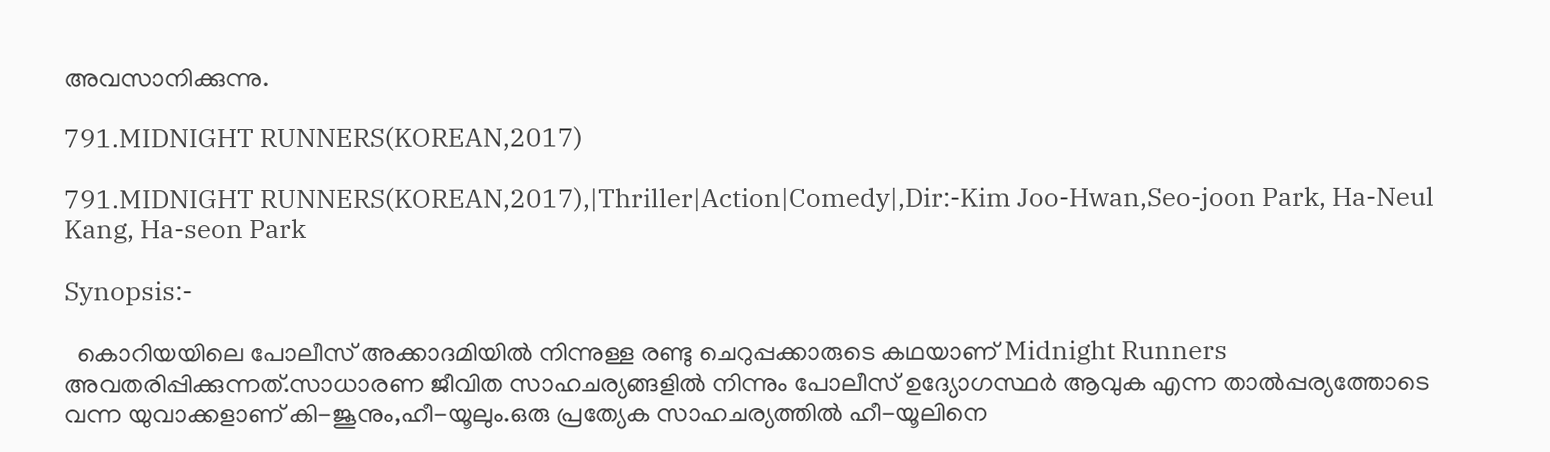അവസാനിക്കുന്നു.

791.MIDNIGHT RUNNERS(KOREAN,2017)

791.MIDNIGHT RUNNERS(KOREAN,2017),|Thriller|Action|Comedy|,Dir:-Kim Joo-Hwan,Seo-joon Park, Ha-Neul Kang, Ha-seon Park

Synopsis:-

  കൊറിയയിലെ പോലീസ് അക്കാദമിയില്‍ നിന്നുള്ള രണ്ടു ചെറുപ്പക്കാരുടെ കഥയാണ് Midnight Runners അവതരിപ്പിക്കുന്നത്‌.സാധാരണ ജീവിത സാഹചര്യങ്ങളില്‍ നിന്നും പോലീസ് ഉദ്യോഗസ്ഥര്‍ ആവുക എന്ന താല്‍പ്പര്യത്തോടെ വന്ന യുവാക്കളാണ് കി-ജൂനും,ഹീ-യൂലും.ഒരു പ്രത്യേക സാഹചര്യത്തില്‍ ഹീ-യൂലിനെ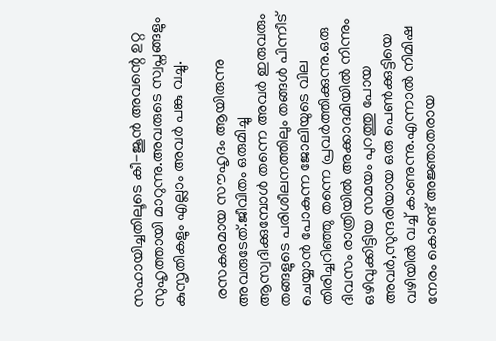സഹായിച്ചതിലൂടെ കീ-ജൂന്‍ അവന്റെ ഉറ്റ സുഹൃത്തായി മാറുന്നു.അവരുടെ സ്വപ്നങ്ങളും കുസൃതികളും എല്ലാം അവര്‍ പങ്കു വച്ചു.

  രസകരമായ സൗഹൃദം ആയിരുന്നു അവരുടേത്.ജീവിതം ഒരുമിച്ചു ആസ്വദിക്കുമ്പോള്‍ തന്നെ അവര്‍ ഇരുവരും തങ്ങളുടെ പരിശീലനത്തിലും തങ്ങള്‍ പിന്നീട് ചെയ്യാന്‍ പോകുന്ന ജോലിയുടെ വില തിരിച്ചറിഞ്ഞു തന്നെ പ്രവര്‍ത്തിക്കുന്നു.ഒരു ദിവസം രാത്രിയില്‍ അക്കാദമിയില്‍ നിന്നും ഒഴിവുക്കിട്ടിയ സമയം പുറത്തു പോയ അവര്‍,സുന്ദരിയായ ഒരു പെണ്‍ക്കുട്ടിയെ വഴിയില്‍ വച്ച് കാണുന്നു.എന്നാല്‍ നിമിഷ നേരം കൊണ്ട് അജ്ഞാതരായ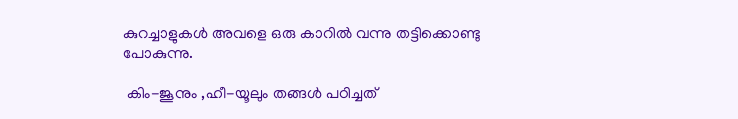കുറച്ചാളുകള്‍ അവളെ ഒരു കാറില്‍ വന്നു തട്ടിക്കൊണ്ടു പോകുന്നു.

 കിം-ജൂനും ,ഹീ-യൂലും തങ്ങള്‍ പഠിച്ചത്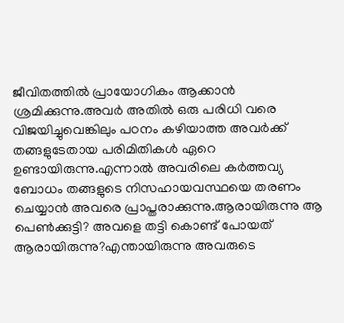ജീവിതത്തില്‍ പ്രായോഗികം ആക്കാന്‍ ശ്രമിക്കുന്നു.അവര്‍ അതില്‍ ഒരു പരിധി വരെ വിജയിച്ചുവെങ്കിലും പഠനം കഴിയാത്ത അവര്‍ക്ക് തങ്ങളുടേതായ പരിമിതികള്‍ ഏറെ ഉണ്ടായിരുന്നു.എന്നാല്‍ അവരിലെ കര്‍ത്തവ്യ ബോധം തങ്ങളുടെ നിസഹായവസ്ഥയെ തരണം ചെയ്യാന്‍ അവരെ പ്രാപ്തരാക്കുന്നു.ആരായിരുന്നു ആ പെണ്‍ക്കുട്ടി? അവളെ തട്ടി കൊണ്ട് പോയത് ആരായിരുന്നു?എന്തായിരുന്നു അവരുടെ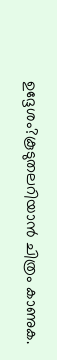ഉദ്ദേശം?കൂടുതലറിയാന്‍ ചിത്രം കാണുക.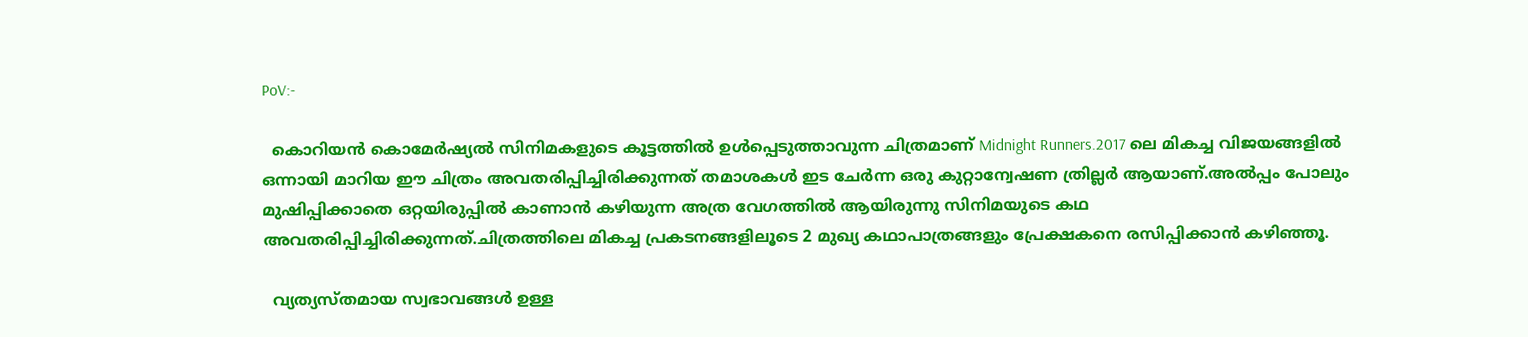PoV:-

  കൊറിയന്‍ കൊമേര്‍ഷ്യല്‍ സിനിമകളുടെ കൂട്ടത്തില്‍ ഉള്‍പ്പെടുത്താവുന്ന ചിത്രമാണ് Midnight Runners.2017 ലെ മികച്ച വിജയങ്ങളില്‍ ഒന്നായി മാറിയ ഈ ചിത്രം അവതരിപ്പിച്ചിരിക്കുന്നത് തമാശകള്‍ ഇട ചേര്‍ന്ന ഒരു കുറ്റാന്വേഷണ ത്രില്ലര്‍ ആയാണ്.അല്‍പ്പം പോലും മുഷിപ്പിക്കാതെ ഒറ്റയിരുപ്പില്‍ കാണാന്‍ കഴിയുന്ന അത്ര വേഗത്തില്‍ ആയിരുന്നു സിനിമയുടെ കഥ അവതരിപ്പിച്ചിരിക്കുന്നത്.ചിത്രത്തിലെ മികച്ച പ്രകടനങ്ങളിലൂടെ 2 മുഖ്യ കഥാപാത്രങ്ങളും പ്രേക്ഷകനെ രസിപ്പിക്കാന്‍ കഴിഞ്ഞൂ.

  വ്യത്യസ്തമായ സ്വഭാവങ്ങള്‍ ഉള്ള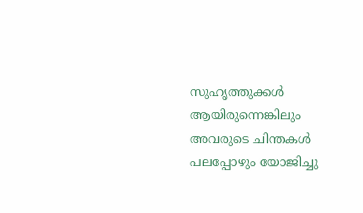സുഹൃത്തുക്കള്‍ ആയിരുന്നെങ്കിലും അവരുടെ ചിന്തകള്‍ പലപ്പോഴും യോജിച്ചു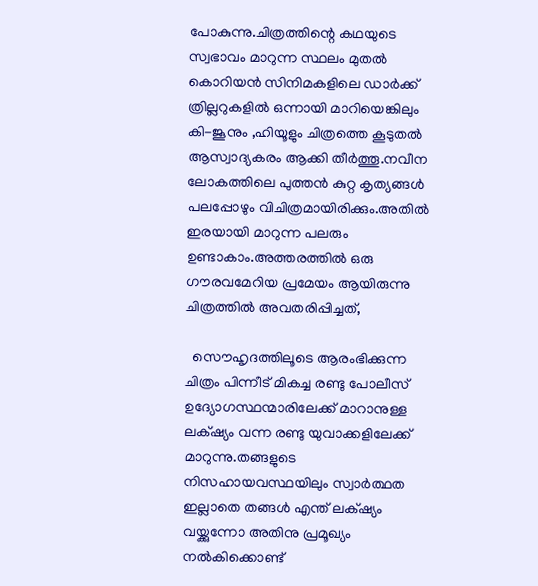പോകുന്നു.ചിത്രത്തിന്റെ കഥയുടെ സ്വഭാവം മാറുന്ന സ്ഥലം മുതല്‍ കൊറിയന്‍ സിനിമകളിലെ ഡാര്‍ക്ക്‌ ത്രില്ലറുകളില്‍ ഒന്നായി മാറിയെങ്കിലും കി-ജൂനും ,ഹിയൂളും ചിത്രത്തെ കൂടുതല്‍ ആസ്വാദ്യകരം ആക്കി തീര്‍ത്തൂ.നവീന ലോകത്തിലെ പുത്തന്‍ കുറ്റ കൃത്യങ്ങള്‍ പലപ്പോഴും വിചിത്രമായിരിക്കും.അതില്‍ ഇരയായി മാറുന്ന പലരും ഉണ്ടാകാം.അത്തരത്തില്‍ ഒരു ഗൗരവമേറിയ പ്രമേയം ആയിരുന്നു ചിത്രത്തില്‍ അവതരിപ്പിച്ചത്,

  സൌഹൃദത്തിലൂടെ ആരംഭിക്കുന്ന ചിത്രം പിന്നീട് മികച്ച രണ്ടു പോലീസ് ഉദ്യോഗസ്ഥന്മാരിലേക്ക് മാറാനുള്ള ലക്‌ഷ്യം വന്ന രണ്ടു യുവാക്കളിലേക്ക്‌ മാറുന്നു.തങ്ങളുടെ നിസഹായവസ്ഥയിലും സ്വാര്‍ത്ഥത ഇല്ലാതെ തങ്ങള്‍ എന്ത് ലക്‌ഷ്യം വയ്ക്കുന്നോ അതിനു പ്രമൂഖ്യം നല്‍കിക്കൊണ്ട്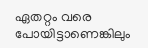ഏതറ്റം വരെ പോയിട്ടാണെങ്കിലും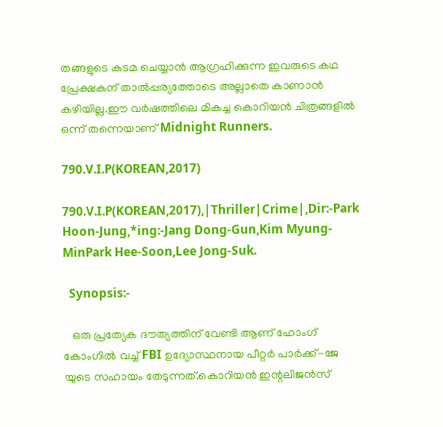തങ്ങളുടെ കടമ ചെയ്യാന്‍ ആഗ്രഹിക്കുന്ന ഇവരുടെ കഥ പ്രേക്ഷകന് താല്‍പ്പര്യത്തോടെ അല്ലാതെ കാണാന്‍ കഴിയില്ല.ഈ വര്‍ഷത്തിലെ മികച്ച കൊറിയന്‍ ചിത്രങ്ങളില്‍ ഒന്ന് തന്നെയാണ് Midnight Runners.

790.V.I.P(KOREAN,2017)

790.V.I.P(KOREAN,2017),|Thriller|Crime|,Dir:-Park Hoon-Jung,*ing:-Jang Dong-Gun,Kim Myung-MinPark Hee-Soon,Lee Jong-Suk.

  Synopsis:-

   ഒരു പ്രത്യേക ദൗത്യത്തിന് വേണ്ടി ആണ് ഹോംഗ് കോംഗില്‍ വച്ച് FBI ഉദ്യോസ്ഥനായ പീറ്റര്‍ പാര്‍ക്ക്-ജേ യുടെ സഹായം തേടുന്നത്.കൊറിയന്‍ ഇന്റലിജന്‍സ്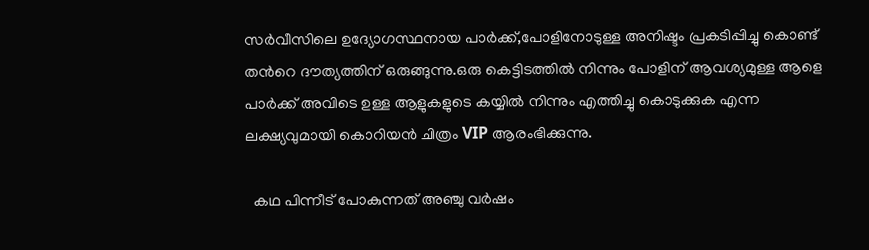സര്‍വീസിലെ ഉദ്യോഗസ്ഥനായ പാര്‍ക്ക്,പോളിനോടുള്ള അനിഷ്ടം പ്രകടിപ്പിച്ചു കൊണ്ട് തന്‍റെ ദൗത്യത്തിന് ഒരുങ്ങുന്നു.ഒരു കെട്ടിടത്തില്‍ നിന്നും പോളിന് ആവശ്യമുള്ള ആളെ പാര്‍ക്ക് അവിടെ ഉള്ള ആളുകളുടെ കയ്യില്‍ നിന്നും എത്തിച്ചു കൊടുക്കുക എന്ന ലക്ഷ്യവുമായി കൊറിയന്‍ ചിത്രം VIP ആരംഭിക്കുന്നു.

  കഥ പിന്നീട് പോകുന്നത് അഞ്ചു വര്‍ഷം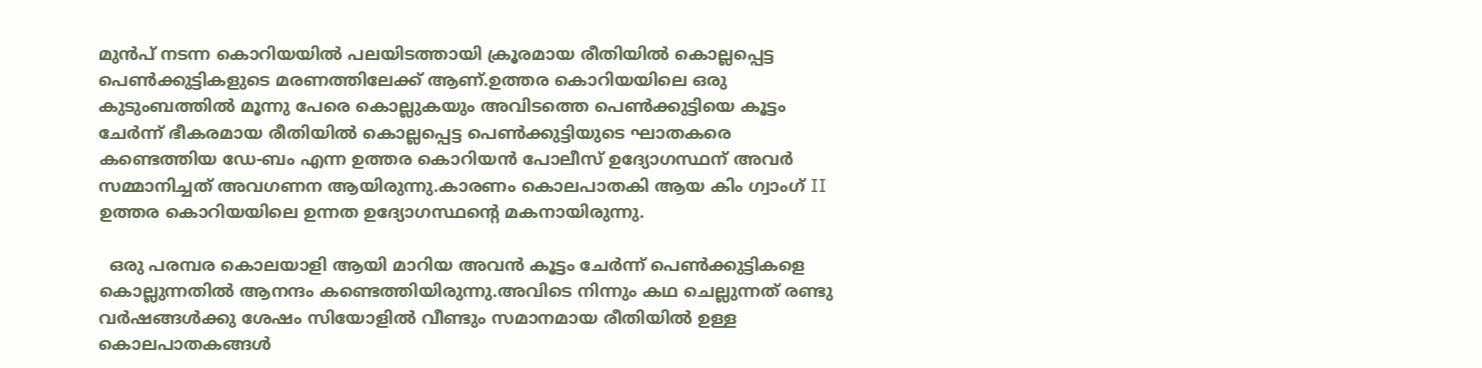മുന്‍പ് നടന്ന കൊറിയയില്‍ പലയിടത്തായി ക്രൂരമായ രീതിയില്‍ കൊല്ലപ്പെട്ട പെണ്‍ക്കുട്ടികളുടെ മരണത്തിലേക്ക് ആണ്.ഉത്തര കൊറിയയിലെ ഒരു കുടുംബത്തില്‍ മൂന്നു പേരെ കൊല്ലുകയും അവിടത്തെ പെണ്‍ക്കുട്ടിയെ കൂട്ടം ചേര്‍ന്ന് ഭീകരമായ രീതിയില്‍ കൊല്ലപ്പെട്ട പെണ്‍ക്കുട്ടിയുടെ ഘാതകരെ കണ്ടെത്തിയ ഡേ-ബം എന്ന ഉത്തര കൊറിയന്‍ പോലീസ് ഉദ്യോഗസ്ഥന് അവര്‍ സമ്മാനിച്ചത്‌ അവഗണന ആയിരുന്നു.കാരണം കൊലപാതകി ആയ കിം ഗ്വാംഗ് II ഉത്തര കൊറിയയിലെ ഉന്നത ഉദ്യോഗസ്ഥന്‍റെ മകനായിരുന്നു.

  ഒരു പരമ്പര കൊലയാളി ആയി മാറിയ അവന്‍ കൂട്ടം ചേര്‍ന്ന് പെണ്‍ക്കുട്ടികളെ കൊല്ലുന്നതില്‍ ആനന്ദം കണ്ടെത്തിയിരുന്നു.അവിടെ നിന്നും കഥ ചെല്ലുന്നത് രണ്ടു വര്‍ഷങ്ങള്‍ക്കു ശേഷം സിയോളില്‍ വീണ്ടും സമാനമായ രീതിയില്‍ ഉള്ള കൊലപാതകങ്ങള്‍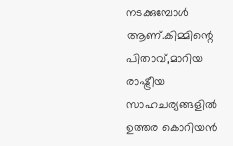നടക്കുമ്പോള്‍ ആണ്.കിമ്മിന്റെ പിതാവ്,മാറിയ രാഷ്ട്രീയ സാഹചര്യങ്ങളില്‍  ഉത്തര കൊറിയന്‍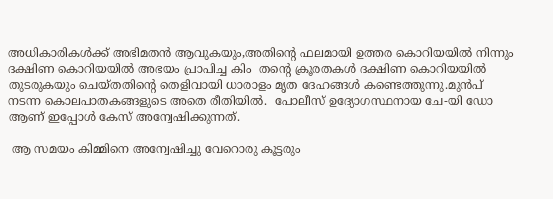അധികാരികള്‍ക്ക് അഭിമതന്‍ ആവുകയും,അതിന്റെ ഫലമായി ഉത്തര കൊറിയയില്‍ നിന്നും ദക്ഷിണ കൊറിയയില്‍ അഭയം പ്രാപിച്ച കിം  തന്‍റെ ക്രൂരതകള്‍ ദക്ഷിണ കൊറിയയില്‍ തുടരുകയും ചെയ്തതിന്റെ തെളിവായി ധാരാളം മൃത ദേഹങ്ങള്‍ കണ്ടെത്തുന്നു.മുന്‍പ് നടന്ന കൊലപാതകങ്ങളുടെ അതെ രീതിയില്‍.  പോലീസ് ഉദ്യോഗസ്ഥനായ ചേ-യി ഡോ ആണ് ഇപ്പോള്‍ കേസ് അന്വേഷിക്കുന്നത്.

 ആ സമയം കിമ്മിനെ അന്വേഷിച്ചു വേറൊരു കൂട്ടരും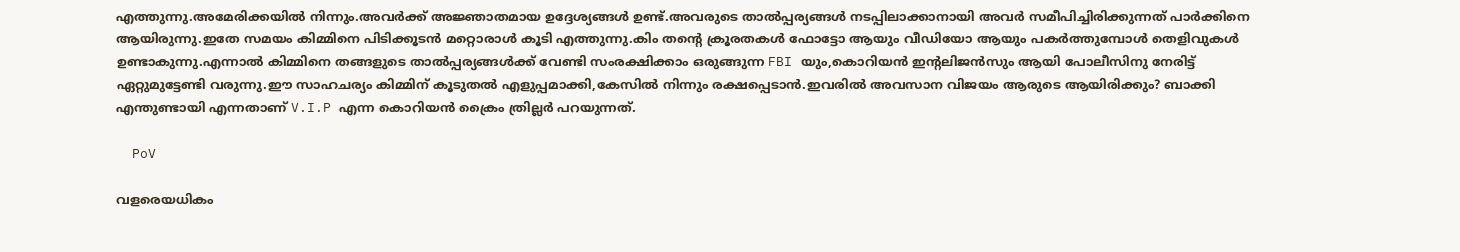എത്തുന്നു.അമേരിക്കയില്‍ നിന്നും.അവര്‍ക്ക് അജ്ഞാതമായ ഉദ്ദേശ്യങ്ങള്‍ ഉണ്ട്.അവരുടെ താല്‍പ്പര്യങ്ങള്‍ നടപ്പിലാക്കാനായി അവര്‍ സമീപിച്ചിരിക്കുന്നത് പാര്‍ക്കിനെ ആയിരുന്നു.ഇതേ സമയം കിമ്മിനെ പിടിക്കൂടന്‍ മറ്റൊരാള്‍ കൂടി എത്തുന്നു.കിം തന്‍റെ ക്രൂരതകള്‍ ഫോട്ടോ ആയും വീഡിയോ ആയും പകര്‍ത്തുമ്പോള്‍ തെളിവുകള്‍ ഉണ്ടാകുന്നു.എന്നാല്‍ കിമ്മിനെ തങ്ങളുടെ താല്‍പ്പര്യങ്ങള്‍ക്ക് വേണ്ടി സംരക്ഷിക്കാം ഒരുങ്ങുന്ന FBI യും,കൊറിയന്‍ ഇന്റലിജന്‍സും ആയി പോലീസിനു നേരിട്ട് ഏറ്റുമുട്ടേണ്ടി വരുന്നു.ഈ സാഹചര്യം കിമ്മിന് കൂടുതല്‍ എളുപ്പമാക്കി,കേസില്‍ നിന്നും രക്ഷപ്പെടാന്‍.ഇവരില്‍ അവസാന വിജയം ആരുടെ ആയിരിക്കും? ബാക്കി എന്തുണ്ടായി എന്നതാണ് V.I.P എന്ന കൊറിയന്‍ ക്രൈം ത്രില്ലര്‍ പറയുന്നത്.

  PoV

വളരെയധികം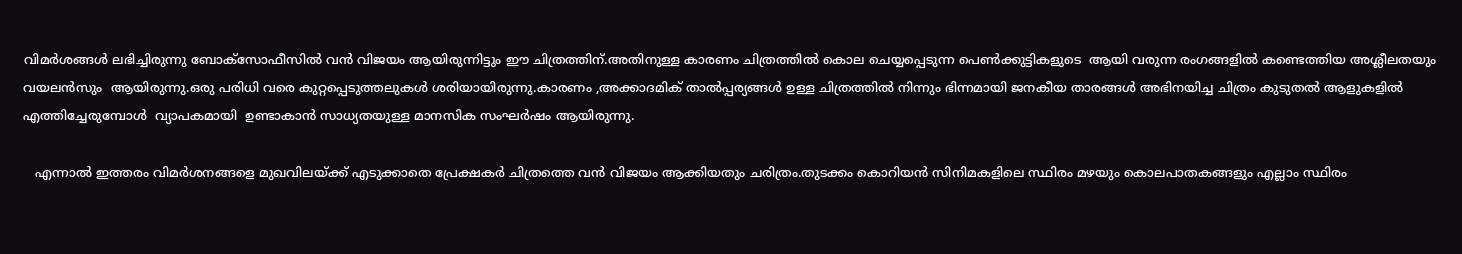വിമര്‍ശങ്ങള്‍ ലഭിച്ചിരുന്നു ബോക്സോഫീസില്‍ വന്‍ വിജയം ആയിരുന്നിട്ടും ഈ ചിത്രത്തിന്.അതിനുള്ള കാരണം ചിത്രത്തില്‍ കൊല ചെയ്യപ്പെടുന്ന പെണ്‍ക്കുട്ടികളുടെ  ആയി വരുന്ന രംഗങ്ങളില്‍ കണ്ടെത്തിയ അശ്ലീലതയും വയലന്‍സും  ആയിരുന്നു.ഒരു പരിധി വരെ കുറ്റപ്പെടുത്തലുകള്‍ ശരിയായിരുന്നു.കാരണം ,അക്കാദമിക് താല്‍പ്പര്യങ്ങള്‍ ഉള്ള ചിത്രത്തില്‍ നിന്നും ഭിന്നമായി ജനകീയ താരങ്ങള്‍ അഭിനയിച്ച ചിത്രം കുടുതല്‍ ആളുകളില്‍ എത്തിച്ചേരുമ്പോള്‍  വ്യാപകമായി  ഉണ്ടാകാന്‍ സാധ്യതയുള്ള മാനസിക സംഘര്‍ഷം ആയിരുന്നു.

   എന്നാല്‍ ഇത്തരം വിമര്‍ശനങ്ങളെ മുഖവിലയ്ക്ക് എടുക്കാതെ പ്രേക്ഷകര്‍ ചിത്രത്തെ വന്‍ വിജയം ആക്കിയതും ചരിത്രം.തുടക്കം കൊറിയന്‍ സിനിമകളിലെ സ്ഥിരം മഴയും കൊലപാതകങ്ങളും എല്ലാം സ്ഥിരം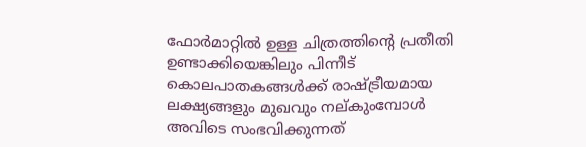ഫോര്‍മാറ്റില്‍ ഉള്ള ചിത്രത്തിന്റെ പ്രതീതി ഉണ്ടാക്കിയെങ്കിലും പിന്നീട് കൊലപാതകങ്ങള്‍ക്ക് രാഷ്ട്രീയമായ ലക്ഷ്യങ്ങളും മുഖവും നല്കുംമ്പോള്‍ അവിടെ സംഭവിക്കുന്നത്‌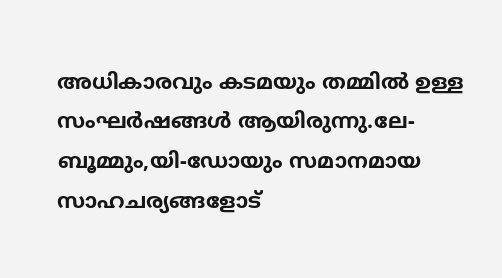അധികാരവും കടമയും തമ്മില്‍ ഉള്ള സംഘര്‍ഷങ്ങള്‍ ആയിരുന്നു.ലേ-ബൂമ്മും,യി-ഡോയും സമാനമായ സാഹചര്യങ്ങളോട്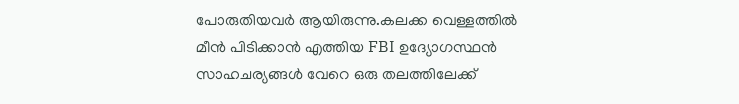പോരുതിയവര്‍ ആയിരുന്നു.കലക്ക വെള്ളത്തില്‍ മീന്‍ പിടിക്കാന്‍ എത്തിയ FBI ഉദ്യോഗസ്ഥന്‍ സാഹചര്യങ്ങള്‍ വേറെ ഒരു തലത്തിലേക്ക്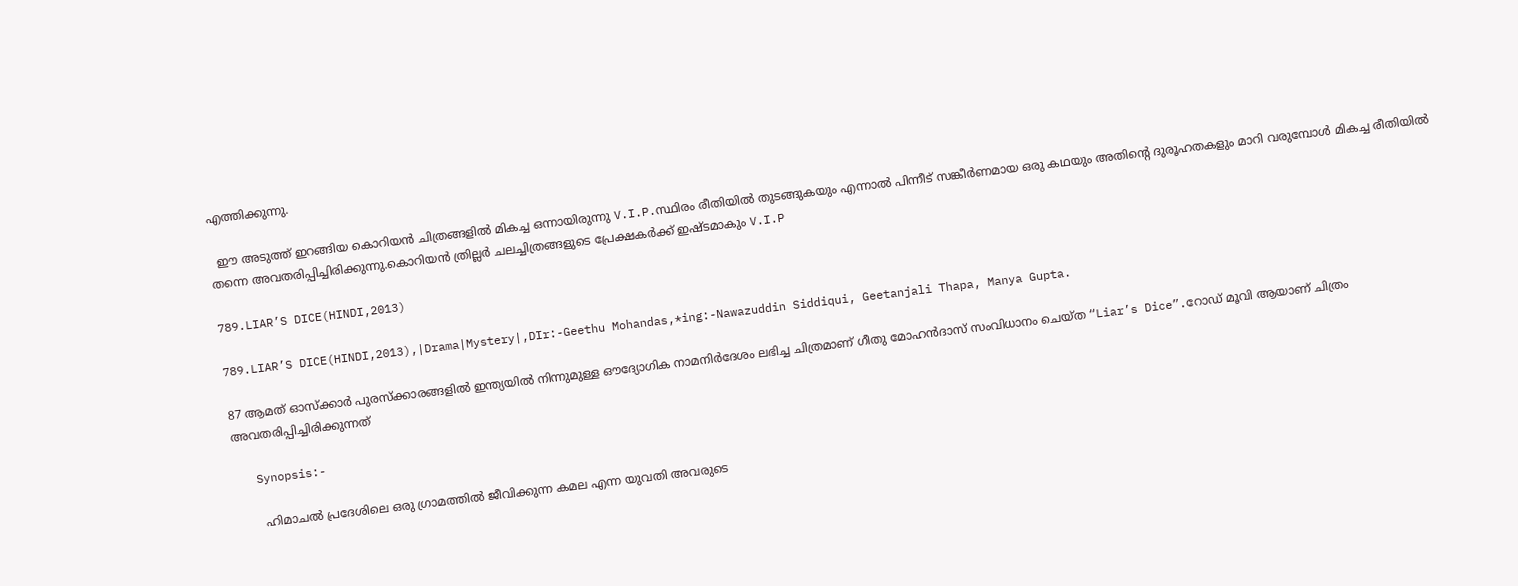എത്തിക്കുന്നു.

  ഈ അടുത്ത് ഇറങ്ങിയ കൊറിയന്‍ ചിത്രങ്ങളില്‍ മികച്ച ഒന്നായിരുന്നു V.I.P.സ്ഥിരം രീതിയില്‍ തുടങ്ങുകയും എന്നാല്‍ പിന്നീട് സങ്കീര്‍ണമായ ഒരു കഥയും അതിന്റെ ദുരൂഹതകളും മാറി വരുമ്പോള്‍ മികച്ച രീതിയില്‍ തന്നെ അവതരിപ്പിച്ചിരിക്കുന്നു.കൊറിയന്‍ ത്രില്ലര്‍ ചലച്ചിത്രങ്ങളുടെ പ്രേക്ഷകര്‍ക്ക്‌ ഇഷ്ടമാകും V.I.P

789.LIAR’S DICE(HINDI,2013)

789.LIAR’S DICE(HINDI,2013),|Drama|Mystery|,DIr:-Geethu Mohandas,*ing:-Nawazuddin Siddiqui, Geetanjali Thapa, Manya Gupta.

87 ആമത് ഓസ്ക്കാര്‍ പുരസ്ക്കാരങ്ങളില്‍ ഇന്ത്യയില്‍ നിന്നുമുള്ള ഔദ്യോഗിക നാമനിര്‍ദേശം ലഭിച്ച ചിത്രമാണ് ഗീതു മോഹന്‍ദാസ്‌ സംവിധാനം ചെയ്ത “Liar’s Dice”.റോഡ്‌ മൂവി ആയാണ് ചിത്രം അവതരിപ്പിച്ചിരിക്കുന്നത്

   Synopsis:-

       ഹിമാചല്‍ പ്രദേശിലെ ഒരു ഗ്രാമത്തില്‍ ജീവിക്കുന്ന കമല എന്ന യുവതി അവരുടെ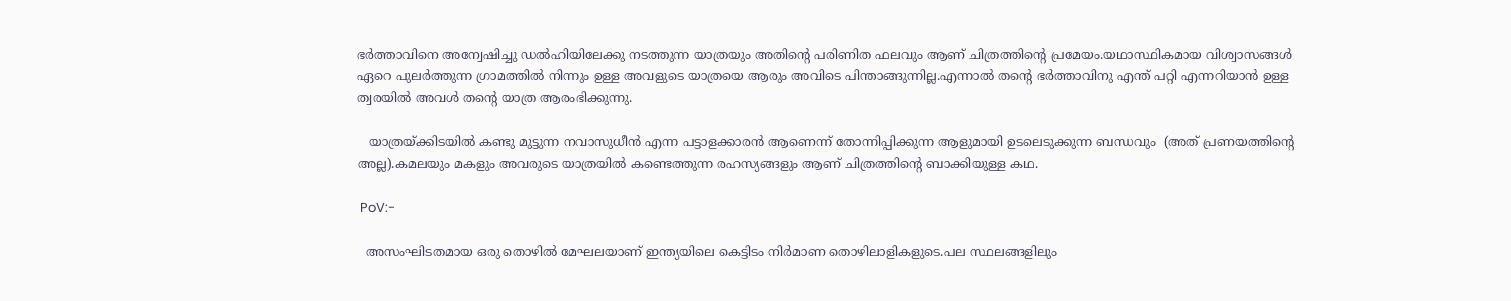ഭര്‍ത്താവിനെ അന്വേഷിച്ചു ഡല്‍ഹിയിലേക്കു നടത്തുന്ന യാത്രയും അതിന്റെ പരിണിത ഫലവും ആണ് ചിത്രത്തിന്റെ പ്രമേയം.യഥാസ്ഥികമായ വിശ്വാസങ്ങള്‍ ഏറെ പുലര്‍ത്തുന്ന ഗ്രാമത്തില്‍ നിന്നും ഉള്ള അവളുടെ യാത്രയെ ആരും അവിടെ പിന്താങ്ങുന്നില്ല.എന്നാല്‍ തന്‍റെ ഭര്‍ത്താവിനു എന്ത് പറ്റി എന്നറിയാന്‍ ഉള്ള ത്വരയില്‍ അവള്‍ തന്‍റെ യാത്ര ആരംഭിക്കുന്നു.

   യാത്രയ്ക്കിടയില്‍ കണ്ടു മുട്ടുന്ന നവാസുധീന്‍ എന്ന പട്ടാളക്കാരന്‍ ആണെന്ന് തോന്നിപ്പിക്കുന്ന ആളുമായി ഉടലെടുക്കുന്ന ബന്ധവും  (അത് പ്രണയത്തിന്‍റെ അല്ല).കമലയും മകളും അവരുടെ യാത്രയില്‍ കണ്ടെത്തുന്ന രഹസ്യങ്ങളും ആണ് ചിത്രത്തിന്റെ ബാക്കിയുള്ള കഥ.

 PoV:-

  അസംഘിടതമായ ഒരു തൊഴില്‍ മേഘലയാണ്‌ ഇന്ത്യയിലെ കെട്ടിടം നിര്‍മാണ തൊഴിലാളികളുടെ.പല സ്ഥലങ്ങളിലും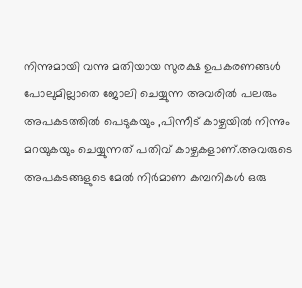നിന്നുമായി വന്നു മതിയായ സുരക്ഷ ഉപകരണങ്ങള്‍ പോലുമില്ലാതെ ജോലി ചെയ്യുന്ന അവരില്‍ പലരും അപകടത്തില്‍ പെടുകയും ,പിന്നീട് കാഴ്ചയില്‍ നിന്നും മറയുകയും ചെയ്യുന്നത് പതിവ് കാഴ്ചകളാണ്.അവരുടെ അപകടങ്ങളുടെ മേല്‍ നിര്‍മാണ കമ്പനികള്‍ ഒരു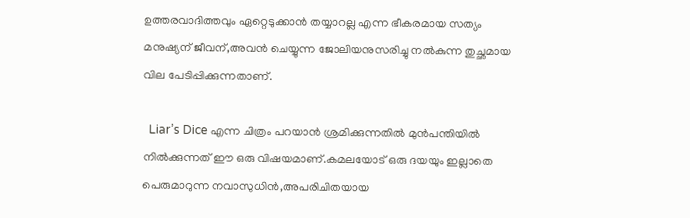ഉത്തരവാദിത്തവും ഏറ്റെടുക്കാന്‍ തയ്യാറല്ല എന്ന ഭീകരമായ സത്യം മനുഷ്യന് ജീവന്,അവന്‍ ചെയ്യുന്ന ജോലിയനുസരിച്ചു നല്‍കുന്ന തുച്ഛമായ വില പേടിപ്പിക്കുന്നതാണ്.

  Liar’s Dice എന്ന ചിത്രം പറയാന്‍ ശ്രമിക്കുന്നതില്‍ മുന്‍പന്തിയില്‍ നില്‍ക്കുന്നത് ഈ ഒരു വിഷയമാണ്.കമലയോട് ഒരു ദയയും ഇല്ലാതെ പെരുമാറുന്ന നവാസുധിന്‍,അപരിചിതയായ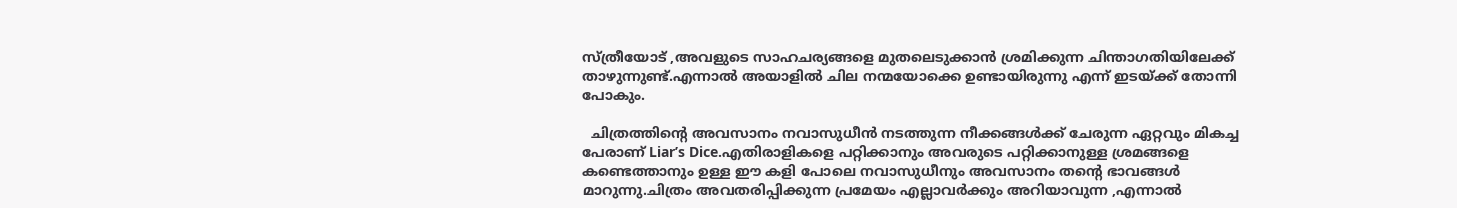സ്ത്രീയോട് ,അവളുടെ സാഹചര്യങ്ങളെ മുതലെടുക്കാന്‍ ശ്രമിക്കുന്ന ചിന്താഗതിയിലേക്ക് താഴുന്നുണ്ട്‌.എന്നാല്‍ അയാളില്‍ ചില നന്മയോക്കെ ഉണ്ടായിരുന്നു എന്ന് ഇടയ്ക്ക് തോന്നി പോകും.

  ചിത്രത്തിന്റെ അവസാനം നവാസുധീന്‍ നടത്തുന്ന നീക്കങ്ങള്‍ക്ക്‌ ചേരുന്ന ഏറ്റവും മികച്ച പേരാണ് Liar’s Dice.എതിരാളികളെ പറ്റിക്കാനും അവരുടെ പറ്റിക്കാനുള്ള ശ്രമങ്ങളെ കണ്ടെത്താനും ഉള്ള ഈ കളി പോലെ നവാസുധീനും അവസാനം തന്‍റെ ഭാവങ്ങള്‍ മാറുന്നു.ചിത്രം അവതരിപ്പിക്കുന്ന പ്രമേയം എല്ലാവര്‍ക്കും അറിയാവുന്ന ,എന്നാല്‍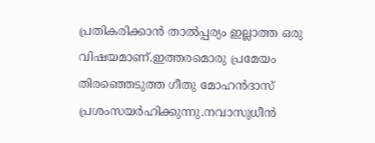പ്രതികരിക്കാന്‍ താല്‍പ്പര്യം ഇല്ലാത്ത ഒരു വിഷയമാണ്.ഇത്തരമൊരു പ്രമേയം തിരഞ്ഞെടുത്ത ഗീതു മോഹന്‍ദാസ്‌ പ്രശംസയര്‍ഹിക്കുന്നു.നവാസുധീന്‍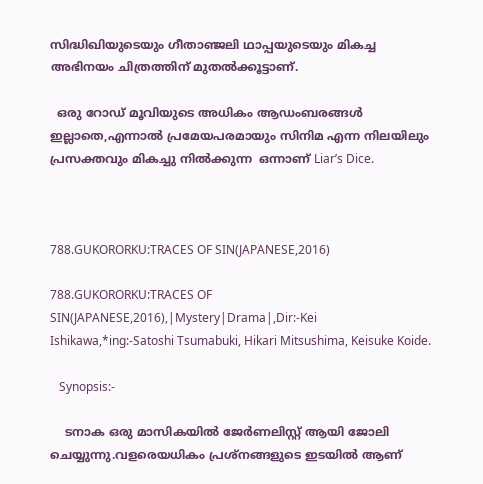സിദ്ധിഖിയുടെയും ഗീതാഞ്ജലി ഥാപ്പയുടെയും മികച്ച അഭിനയം ചിത്രത്തിന് മുതല്‍ക്കൂട്ടാണ്.

  ഒരു റോഡ്‌ മൂവിയുടെ അധികം ആഡംബരങ്ങള്‍ ഇല്ലാതെ,എന്നാല്‍ പ്രമേയപരമായും സിനിമ എന്ന നിലയിലും പ്രസക്തവും മികച്ചു നില്‍ക്കുന്ന  ഒന്നാണ് Liar’s Dice.



788.GUKORORKU:TRACES OF SIN(JAPANESE,2016)

788.GUKORORKU:TRACES OF SIN(JAPANESE,2016),|Mystery|Drama|,Dir:-Kei Ishikawa,*ing:-Satoshi Tsumabuki, Hikari Mitsushima, Keisuke Koide.

   Synopsis:-

    ടനാക ഒരു മാസികയില്‍ ജേര്‍ണലിസ്റ്റ് ആയി ജോലി ചെയ്യുന്നു.വളരെയധികം പ്രശ്നങ്ങളുടെ ഇടയില്‍ ആണ്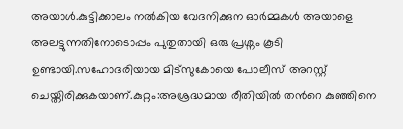അയാള്‍.കുട്ടിക്കാലം നല്‍കിയ വേദനിക്കുന ഓര്‍മ്മകള്‍ അയാളെ അലട്ടുന്നതിനോടൊപ്പം പുതുതായി ഒരു പ്രശ്നം കൂടി ഉണ്ടായി.സഹോദരിയായ മിട്സുകോയെ പോലീസ് അറസ്റ്റ് ചെയ്തിരിക്കുകയാണ്.കുറ്റം:അശ്രദ്ധമായ രീതിയില്‍ തന്‍റെ കുഞ്ഞിനെ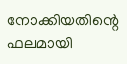നോക്കിയതിന്റെ ഫലമായി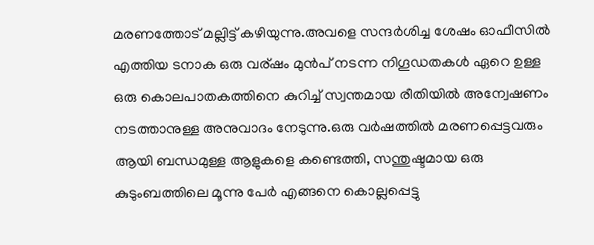മരണത്തോട് മല്ലിട്ട് കഴിയുന്നു.അവളെ സന്ദര്‍ശിച്ച ശേഷം ഓഫീസില്‍ എത്തിയ ടനാക ഒരു വര്ഷം മുന്‍പ് നടന്ന നിഗൂഡതകള്‍ ഏറെ ഉള്ള ഒരു കൊലപാതകത്തിനെ കുറിച്ച് സ്വന്തമായ രീതിയില്‍ അന്വേഷണം നടത്താനുള്ള അനുവാദം നേടുന്നു.ഒരു വര്‍ഷത്തില്‍ മരണപ്പെട്ടവരും ആയി ബന്ധമുള്ള ആളുകളെ കണ്ടെത്തി, സന്തുഷ്ടമായ ഒരു കുടുംബത്തിലെ മൂന്നു പേര്‍ എങ്ങനെ കൊല്ലപ്പെട്ടു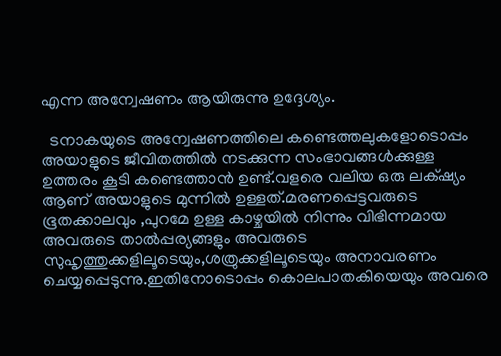എന്ന അന്വേഷണം ആയിരുന്നു ഉദ്ദേശ്യം.

  ടനാകയുടെ അന്വേഷണത്തിലെ കണ്ടെത്തലുകളോടൊപ്പം അയാളുടെ ജീവിതത്തില്‍ നടക്കുന്ന സംഭാവങ്ങള്‍ക്കുള്ള ഉത്തരം കൂടി കണ്ടെത്താന്‍ ഉണ്ട്.വളരെ വലിയ ഒരു ലക്‌ഷ്യം ആണ് അയാളുടെ മുന്നില്‍ ഉള്ളത്.മരണപ്പെട്ടവരുടെ ഭൂതക്കാലവും ,പുറമേ ഉള്ള കാഴ്ചയില്‍ നിന്നും വിഭിന്നമായ അവരുടെ താല്‍പ്പര്യങ്ങളും അവരുടെ സുഹൃത്തുക്കളിലൂടെയും,ശത്രുക്കളിലൂടെയും അനാവരണം ചെയ്യപ്പെടുന്നു.ഇതിനോടൊപ്പം കൊലപാതകിയെയും അവരെ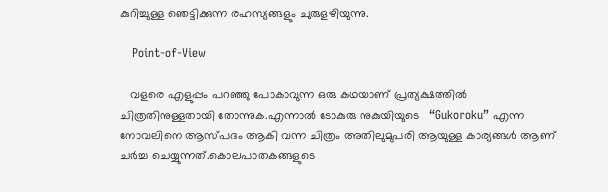കുറിച്ചുള്ള ഞെട്ടിക്കുന്ന രഹസ്യങ്ങളും ചുരുളഴിയുന്നു.

   Point-of-View

   വളരെ എളുപ്പം പറഞ്ഞു പോകാവുന്ന ഒരു കഥയാണ് പ്രത്യക്ഷത്തില്‍ ചിത്രതിനുള്ളതായി തോന്നുക.എന്നാല്‍ ടോകുരു നുകുയിയുടെ   “Gukoroku” എന്ന നോവലിനെ ആസ്പദം ആകി വന്ന ചിത്രം അതിലുമുപരി ആയുള്ള കാര്യങ്ങള്‍ ആണ് ചര്‍ച്ച ചെയ്യുന്നത്.കൊലപാതകങ്ങളുടെ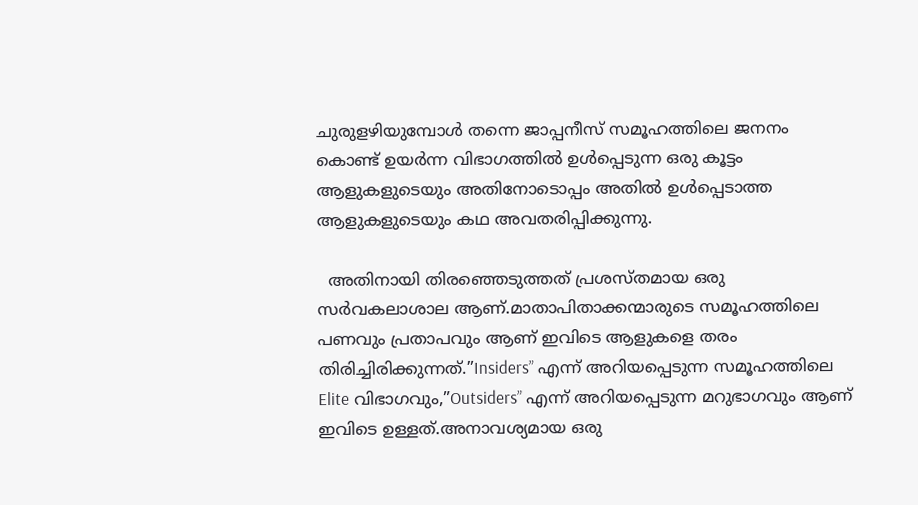ചുരുളഴിയുമ്പോള്‍ തന്നെ ജാപ്പനീസ് സമൂഹത്തിലെ ജനനം കൊണ്ട് ഉയര്‍ന്ന വിഭാഗത്തില്‍ ഉള്‍പ്പെടുന്ന ഒരു കൂട്ടം ആളുകളുടെയും അതിനോടൊപ്പം അതില്‍ ഉള്‍പ്പെടാത്ത ആളുകളുടെയും കഥ അവതരിപ്പിക്കുന്നു.

  അതിനായി തിരഞ്ഞെടുത്തത് പ്രശസ്തമായ ഒരു സര്‍വകലാശാല ആണ്.മാതാപിതാക്കന്മാരുടെ സമൂഹത്തിലെ പണവും പ്രതാപവും ആണ് ഇവിടെ ആളുകളെ തരം തിരിച്ചിരിക്കുന്നത്.”Insiders” എന്ന് അറിയപ്പെടുന്ന സമൂഹത്തിലെ Elite വിഭാഗവും,”Outsiders” എന്ന് അറിയപ്പെടുന്ന മറുഭാഗവും ആണ് ഇവിടെ ഉള്ളത്.അനാവശ്യമായ ഒരു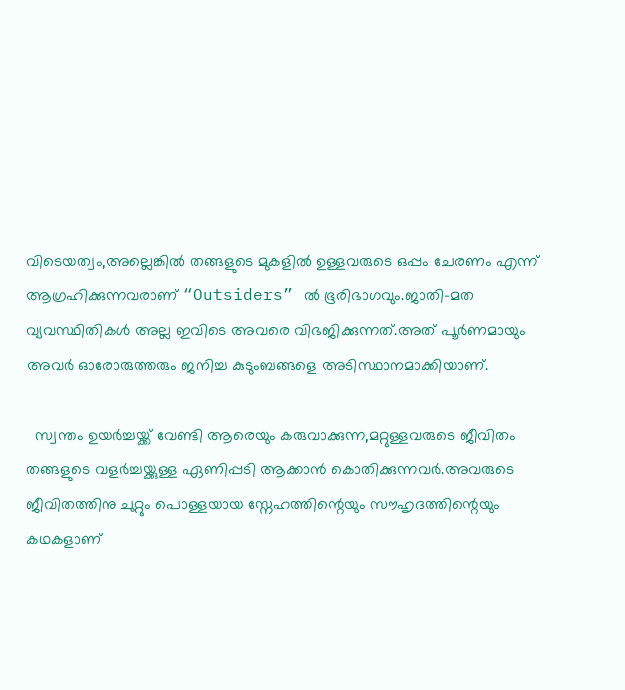വിടെയത്വം,അല്ലെങ്കില്‍ തങ്ങളുടെ മുകളില്‍ ഉള്ളവരുടെ ഒപ്പം ചേരണം എന്ന് ആഗ്രഹിക്കുന്നവരാണ് “Outsiders” ല്‍ ഭൂരിഭാഗവും.ജാതി-മത വ്യവസ്ഥിതികള്‍ അല്ല ഇവിടെ അവരെ വിഭജിക്കുന്നത്.അത് പൂര്‍ണമായും അവര്‍ ഓരോരുത്തരും ജനിച്ച കുടുംബങ്ങളെ അടിസ്ഥാനമാക്കിയാണ്.

  സ്വന്തം ഉയര്‍ച്ചയ്ക്ക് വേണ്ടി ആരെയും കരുവാക്കുന്ന,മറ്റുള്ളവരുടെ ജീവിതം തങ്ങളുടെ വളര്‍ച്ചയ്ക്കുള്ള ഏണിപ്പടി ആക്കാന്‍ കൊതിക്കുന്നവര്‍.അവരുടെ ജീവിതത്തിനു ചുറ്റും പൊള്ളയായ സ്നേഹത്തിന്റെയും സൗഹൃദത്തിന്റെയും കഥകളാണ്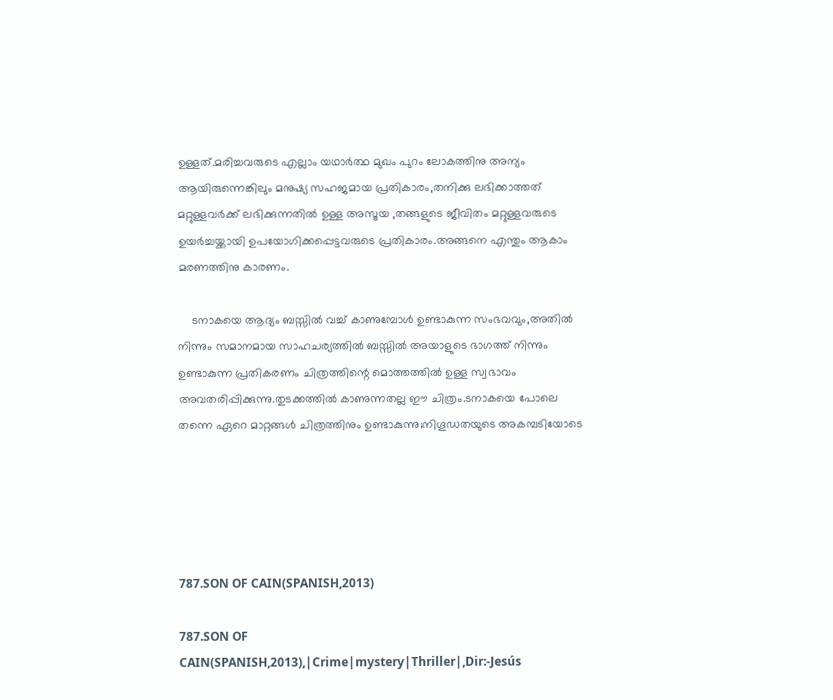ഉള്ളത്.മരിച്ചവരുടെ എല്ലാം യഥാര്‍ത്ഥ മുഖം പുറം ലോകത്തിനു അന്യം ആയിരുന്നെങ്കിലും മനുഷ്യ സഹജമായ പ്രതികാരം,തനിക്കു ലഭിക്കാത്തത് മറ്റുള്ളവര്‍ക്ക് ലഭിക്കുന്നതില്‍ ഉള്ള അസൂയ ,തങ്ങളുടെ ജീവിതം മറ്റുള്ളവരുടെ ഉയര്‍ച്ചയ്ക്കായി ഉപയോഗിക്കപ്പെട്ടവരുടെ പ്രതികാരം.അങ്ങനെ എന്തും ആകാം മരണത്തിനു കാരണം.

    ടനാകയെ ആദ്യം ബസ്സില്‍ വച്ച് കാണുമ്പോള്‍ ഉണ്ടാകുന്ന സംഭവവും,അതില്‍ നിന്നും സമാനമായ സാഹചര്യത്തില്‍ ബസ്സില്‍ അയാളുടെ ഭാഗത്ത്‌ നിന്നും ഉണ്ടാകുന്ന പ്രതികരണം ചിത്രത്തിന്റെ മൊത്തത്തില്‍ ഉള്ള സ്വഭാവം അവതരിപ്പിക്കുന്നു.തുടക്കത്തില്‍ കാണുന്നതല്ല ഈ ചിത്രം.ടനാകയെ പോലെ തന്നെ ഏറെ മാറ്റങ്ങള്‍ ചിത്രത്തിനും ഉണ്ടാകുന്നു;നിഗൂഡതയുടെ അകമ്പടിയോടെ





787.SON OF CAIN(SPANISH,2013)

787.SON OF CAIN(SPANISH,2013),|Crime|mystery|Thriller|,Dir:-Jesús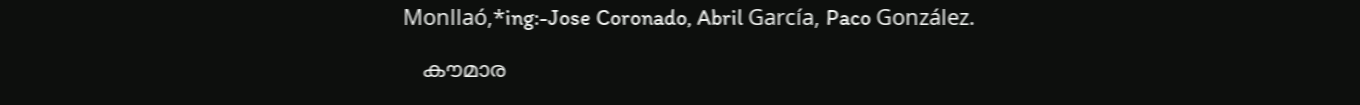Monllaó,*ing:-Jose Coronado, Abril García, Paco González.

   കൗമാര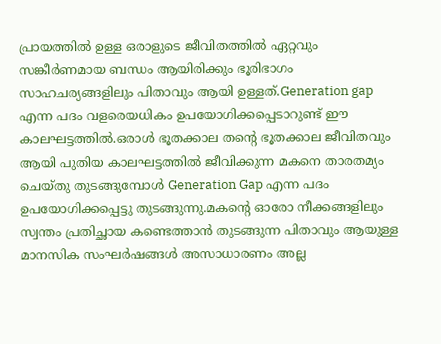പ്രായത്തില്‍ ഉള്ള ഒരാളുടെ ജീവിതത്തില്‍ ഏറ്റവും സങ്കീര്‍ണമായ ബന്ധം ആയിരിക്കും ഭൂരിഭാഗം സാഹചര്യങ്ങളിലും പിതാവും ആയി ഉള്ളത്.Generation gap എന്ന പദം വളരെയധികം ഉപയോഗിക്കപ്പെടാറുണ്ട് ഈ കാലഘട്ടത്തില്‍.ഒരാള്‍ ഭൂതക്കാല തന്‍റെ ഭൂതക്കാല ജീവിതവും ആയി പുതിയ കാലഘട്ടത്തില്‍ ജീവിക്കുന്ന മകനെ താരതമ്യം ചെയ്തു തുടങ്ങുമ്പോള്‍ Generation Gap എന്ന പദം ഉപയോഗിക്കപ്പെട്ടു തുടങ്ങുന്നു.മകന്റെ ഓരോ നീക്കങ്ങളിലും സ്വന്തം പ്രതിച്ഛായ കണ്ടെത്താന്‍ തുടങ്ങുന്ന പിതാവും ആയുള്ള മാനസിക സംഘര്‍ഷങ്ങള്‍ അസാധാരണം അല്ല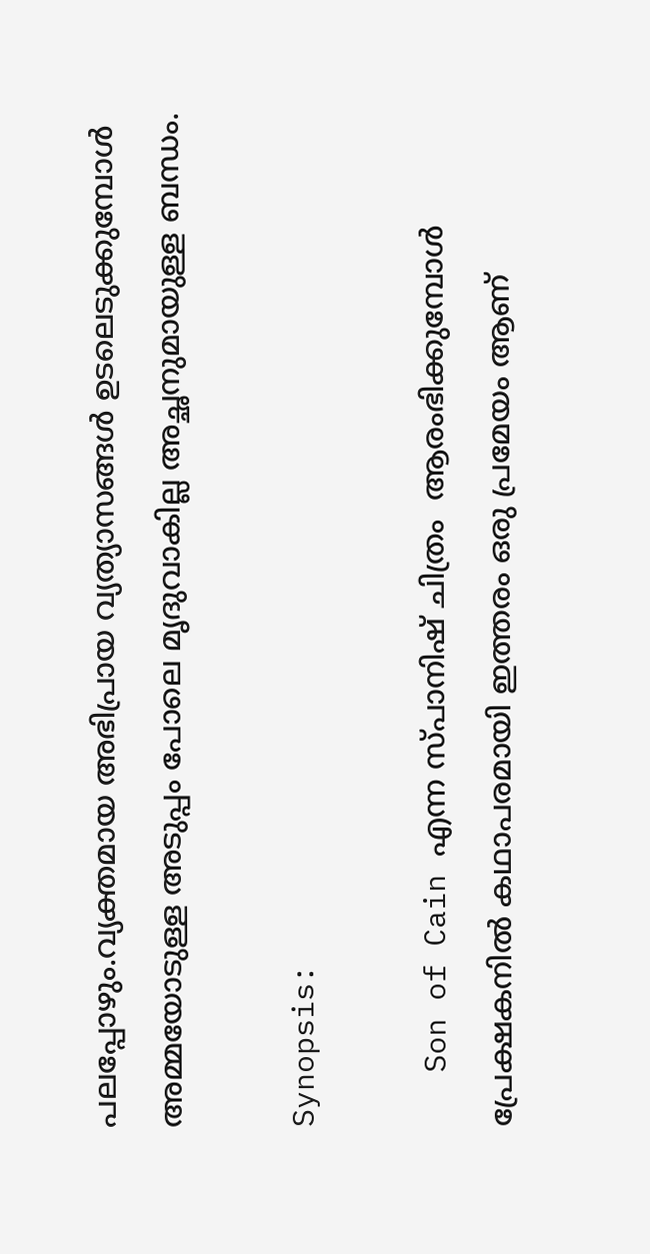പലപ്പോഴും.വ്യക്തമായ അഭിപ്രായ വ്യത്യാസങ്ങള്‍ ഉടലെടുക്കുമ്പോള്‍ അമ്മയോടുള്ള അടുപ്പം പോലെ മൃദുവാകില്ല അച്ഛനുമായുള്ള ബന്ധം.

Synopsis:

   Son of Cain എന്ന സ്പാനിഷ് ചിത്രം  ആരംഭിക്കുമ്പോള്‍ പ്രേക്ഷകനില്‍ കഥാപരമായി ഇത്തരം ഒരു പ്രമേയം ആണ്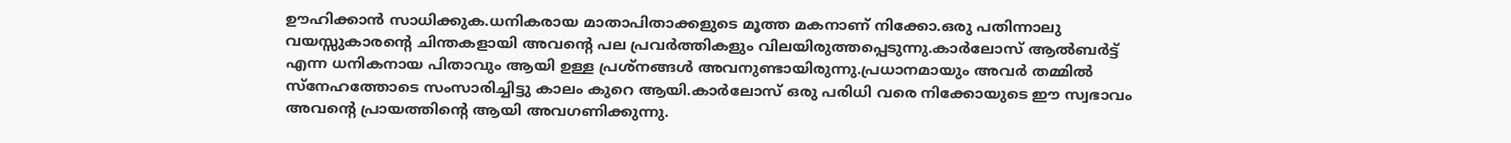ഊഹിക്കാന്‍ സാധിക്കുക.ധനികരായ മാതാപിതാക്കളുടെ മൂത്ത മകനാണ് നിക്കോ.ഒരു പതിന്നാലു വയസ്സുകാരന്‍റെ ചിന്തകളായി അവന്റെ പല പ്രവര്‍ത്തികളും വിലയിരുത്തപ്പെടുന്നു.കാര്‍ലോസ് ആല്‍ബര്‍ട്ട് എന്ന ധനികനായ പിതാവും ആയി ഉള്ള പ്രശ്നങ്ങള്‍ അവനുണ്ടായിരുന്നു.പ്രധാനമായും അവര്‍ തമ്മില്‍ സ്നേഹത്തോടെ സംസാരിച്ചിട്ടു കാലം കുറെ ആയി.കാര്‍ലോസ് ഒരു പരിധി വരെ നിക്കോയുടെ ഈ സ്വഭാവം അവന്റെ പ്രായത്തിന്റെ ആയി അവഗണിക്കുന്നു.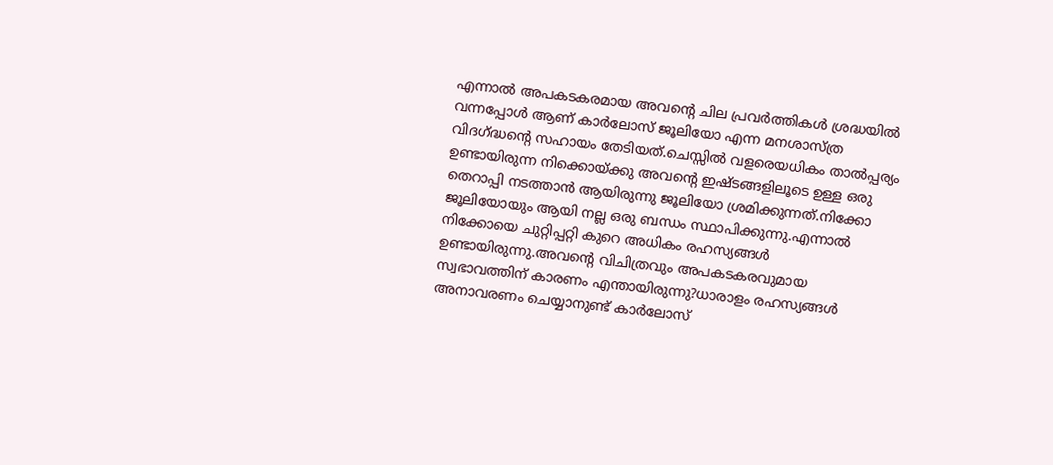എന്നാല്‍ അപകടകരമായ അവന്റെ ചില പ്രവര്‍ത്തികള്‍ ശ്രദ്ധയില്‍ വന്നപ്പോള്‍ ആണ് കാര്‍ലോസ് ജൂലിയോ എന്ന മനശാസ്ത്ര വിദഗ്ദ്ധന്റെ സഹായം തേടിയത്.ചെസ്സില്‍ വളരെയധികം താല്‍പ്പര്യം ഉണ്ടായിരുന്ന നിക്കൊയ്ക്കു അവന്റെ ഇഷ്ടങ്ങളിലൂടെ ഉള്ള ഒരു തെറാപ്പി നടത്താന്‍ ആയിരുന്നു ജൂലിയോ ശ്രമിക്കുന്നത്.നിക്കോ ജൂലിയോയും ആയി നല്ല ഒരു ബന്ധം സ്ഥാപിക്കുന്നു.എന്നാല്‍ നിക്കോയെ ചുറ്റിപ്പറ്റി കുറെ അധികം രഹസ്യങ്ങള്‍ ഉണ്ടായിരുന്നു.അവന്റെ വിചിത്രവും അപകടകരവുമായ സ്വഭാവത്തിന് കാരണം എന്തായിരുന്നു?ധാരാളം രഹസ്യങ്ങള്‍ അനാവരണം ചെയ്യാനുണ്ട് കാര്‍ലോസ്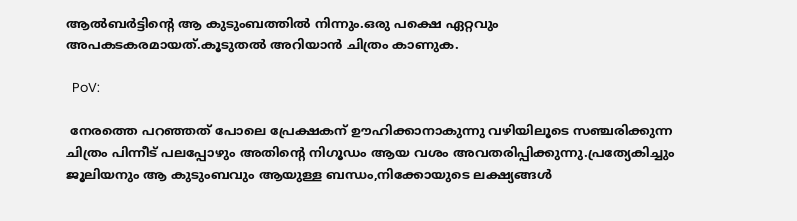ആല്‍ബര്‍ട്ടിന്റെ ആ കുടുംബത്തില്‍ നിന്നും.ഒരു പക്ഷെ ഏറ്റവും അപകടകരമായത്.കൂടുതല്‍ അറിയാന്‍ ചിത്രം കാണുക.

  PoV:

 നേരത്തെ പറഞ്ഞത് പോലെ പ്രേക്ഷകന് ഊഹിക്കാനാകുന്നു വഴിയിലൂടെ സഞ്ചരിക്കുന്ന ചിത്രം പിന്നീട് പലപ്പോഴും അതിന്റെ നിഗൂഡം ആയ വശം അവതരിപ്പിക്കുന്നു.പ്രത്യേകിച്ചും ജൂലിയനും ആ കുടുംബവും ആയുള്ള ബന്ധം,നിക്കോയുടെ ലക്ഷ്യങ്ങള്‍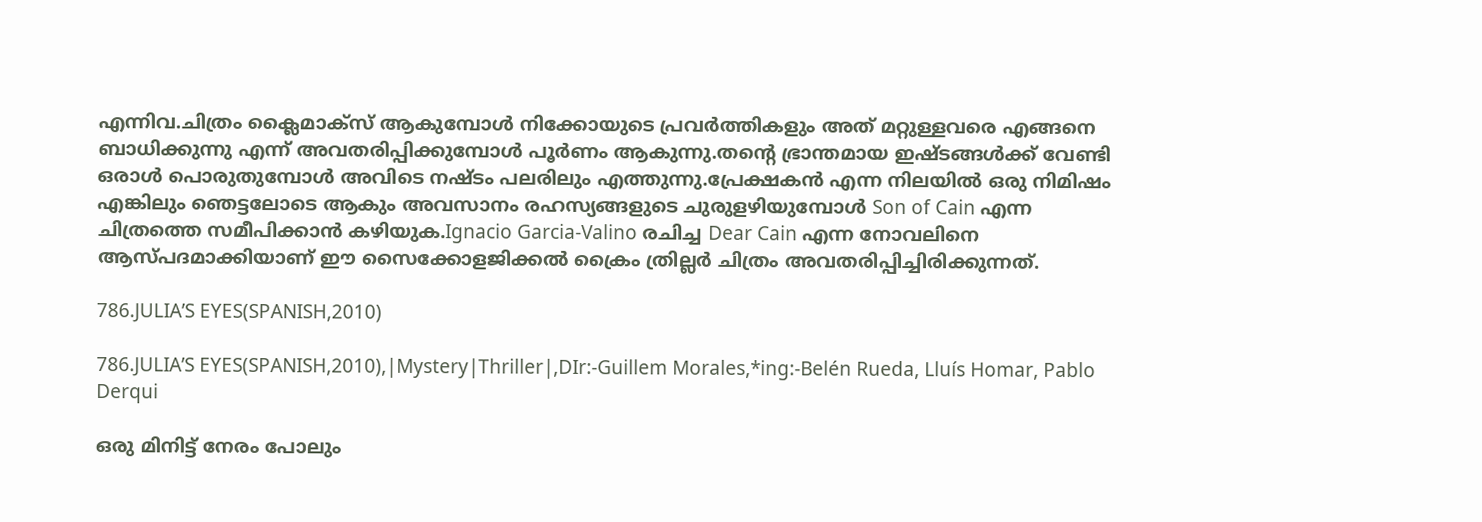എന്നിവ.ചിത്രം ക്ലൈമാക്സ്‌ ആകുമ്പോള്‍ നിക്കോയുടെ പ്രവര്‍ത്തികളും അത് മറ്റുള്ളവരെ എങ്ങനെ ബാധിക്കുന്നു എന്ന്‍ അവതരിപ്പിക്കുമ്പോള്‍ പൂര്‍ണം ആകുന്നു.തന്‍റെ ഭ്രാന്തമായ ഇഷ്ടങ്ങള്‍ക്ക് വേണ്ടി ഒരാള്‍ പൊരുതുമ്പോള്‍ അവിടെ നഷ്ടം പലരിലും എത്തുന്നു.പ്രേക്ഷകന്‍ എന്ന നിലയില്‍ ഒരു നിമിഷം എങ്കിലും ഞെട്ടലോടെ ആകും അവസാനം രഹസ്യങ്ങളുടെ ചുരുളഴിയുമ്പോള്‍ Son of Cain എന്ന ചിത്രത്തെ സമീപിക്കാന്‍ കഴിയുക.Ignacio Garcia-Valino രചിച്ച Dear Cain എന്ന നോവലിനെ ആസ്പദമാക്കിയാണ് ഈ സൈക്കോളജിക്കല്‍ ക്രൈം ത്രില്ലര്‍ ചിത്രം അവതരിപ്പിച്ചിരിക്കുന്നത്.

786.JULIA’S EYES(SPANISH,2010)

786.JULIA’S EYES(SPANISH,2010),|Mystery|Thriller|,DIr:-Guillem Morales,*ing:-Belén Rueda, Lluís Homar, Pablo Derqui

ഒരു മിനിട്ട് നേരം പോലും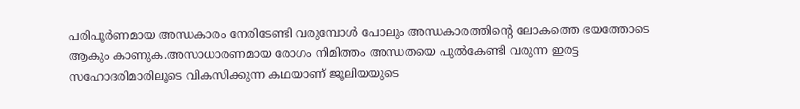പരിപൂര്‍ണമായ അന്ധകാരം നേരിടേണ്ടി വരുമ്പോള്‍ പോലും അന്ധകാരത്തിന്റെ ലോകത്തെ ഭയത്തോടെ ആകും കാണുക.അസാധാരണമായ രോഗം നിമിത്തം അന്ധതയെ പുല്‍കേണ്ടി വരുന്ന ഇരട്ട സഹോദരിമാരിലൂടെ വികസിക്കുന്ന കഥയാണ് ജൂലിയയുടെ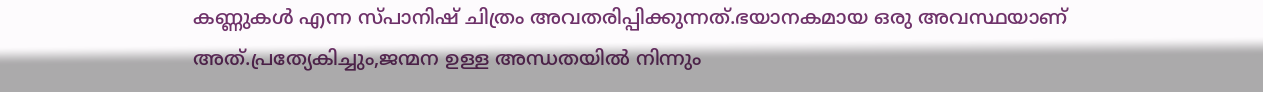കണ്ണുകള്‍ എന്ന സ്പാനിഷ് ചിത്രം അവതരിപ്പിക്കുന്നത്‌.ഭയാനകമായ ഒരു അവസ്ഥയാണ് അത്.പ്രത്യേകിച്ചും,ജന്മന ഉള്ള അന്ധതയില്‍ നിന്നും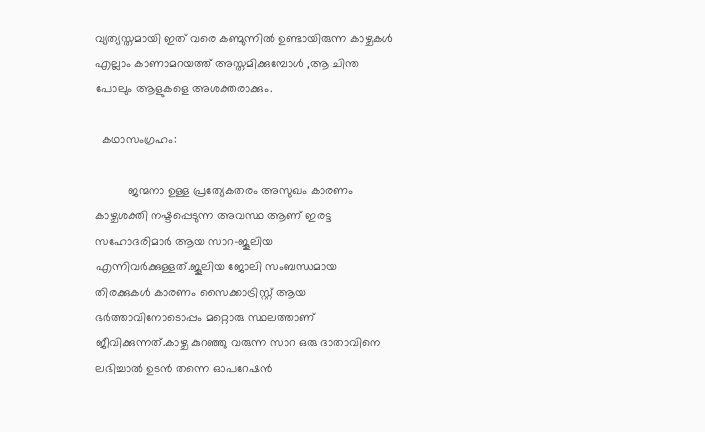വ്യത്യസ്തമായി ഇത് വരെ കണ്മുന്നില്‍ ഉണ്ടായിരുന്ന കാഴ്ചകള്‍ എല്ലാം കാണാമറയത്ത് അസ്തമിക്കുമ്പോള്‍ ,ആ ചിന്ത പോലും ആളുകളെ അശക്തരാക്കും.

  കഥാസംഗ്രഹം:

          ജന്മനാ ഉള്ള പ്രത്യേകതരം അസുഖം കാരണം കാഴ്ചശക്തി നഷ്ടപ്പെടുന്ന അവസ്ഥ ആണ് ഇരട്ട സഹോദരിമാര്‍ ആയ സാറ-ജൂലിയ എന്നിവര്‍ക്കുള്ളത്.ജൂലിയ ജോലി സംബന്ധമായ തിരക്കുകള്‍ കാരണം സൈക്കാട്രിസ്റ്റ് ആയ ഭര്‍ത്താവിനോടൊപ്പം മറ്റൊരു സ്ഥലത്താണ് ജീവിക്കുന്നത്.കാഴ്ച കുറഞ്ഞു വരുന്ന സാറ ഒരു ദാതാവിനെ ലഭിച്ചാല്‍ ഉടന്‍ തന്നെ ഓപറേഷന്‍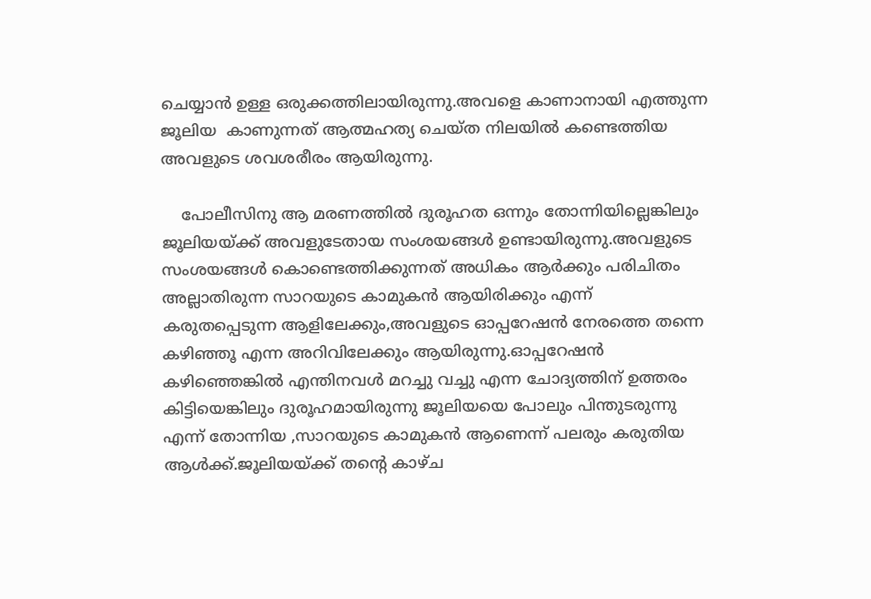ചെയ്യാന്‍ ഉള്ള ഒരുക്കത്തിലായിരുന്നു.അവളെ കാണാനായി എത്തുന്ന ജൂലിയ  കാണുന്നത് ആത്മഹത്യ ചെയ്ത നിലയില്‍ കണ്ടെത്തിയ അവളുടെ ശവശരീരം ആയിരുന്നു.

    പോലീസിനു ആ മരണത്തില്‍ ദുരൂഹത ഒന്നും തോന്നിയില്ലെങ്കിലും ജൂലിയയ്ക്ക് അവളുടേതായ സംശയങ്ങള്‍ ഉണ്ടായിരുന്നു.അവളുടെ സംശയങ്ങള്‍ കൊണ്ടെത്തിക്കുന്നത് അധികം ആര്‍ക്കും പരിചിതം അല്ലാതിരുന്ന സാറയുടെ കാമുകന്‍ ആയിരിക്കും എന്ന് കരുതപ്പെടുന്ന ആളിലേക്കും,അവളുടെ ഓപ്പറേഷന്‍ നേരത്തെ തന്നെ കഴിഞ്ഞൂ എന്ന അറിവിലേക്കും ആയിരുന്നു.ഓപ്പറേഷന്‍ കഴിഞ്ഞെങ്കില്‍ എന്തിനവള്‍ മറച്ചു വച്ചു എന്ന ചോദ്യത്തിന് ഉത്തരം കിട്ടിയെങ്കിലും ദുരൂഹമായിരുന്നു ജൂലിയയെ പോലും പിന്തുടരുന്നു എന്ന് തോന്നിയ ,സാറയുടെ കാമുകന്‍ ആണെന്ന് പലരും കരുതിയ ആള്‍ക്ക്.ജൂലിയയ്ക്ക് തന്‍റെ കാഴ്ച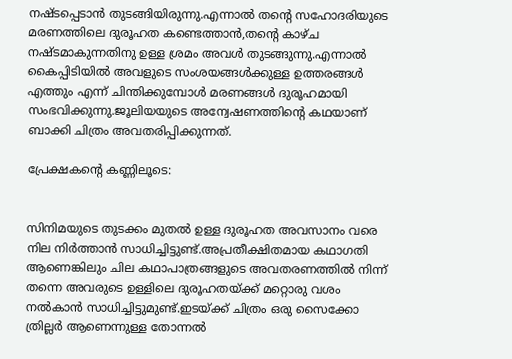നഷ്ടപ്പെടാന്‍ തുടങ്ങിയിരുന്നു.എന്നാല്‍ തന്‍റെ സഹോദരിയുടെ മരണത്തിലെ ദുരൂഹത കണ്ടെത്താന്‍,തന്‍റെ കാഴ്ച നഷ്ടമാകുന്നതിനു ഉള്ള ശ്രമം അവള്‍ തുടങ്ങുന്നു.എന്നാല്‍ കൈപ്പിടിയില്‍ അവളുടെ സംശയങ്ങള്‍ക്കുള്ള ഉത്തരങ്ങള്‍ എത്തും എന്ന് ചിന്തിക്കുമ്പോള്‍ മരണങ്ങള്‍ ദുരൂഹമായി സംഭവിക്കുന്നു.ജൂലിയയുടെ അന്വേഷണത്തിന്റെ കഥയാണ് ബാക്കി ചിത്രം അവതരിപ്പിക്കുന്നത്‌.

പ്രേക്ഷകന്റെ കണ്ണിലൂടെ:


സിനിമയുടെ തുടക്കം മുതല്‍ ഉള്ള ദുരൂഹത അവസാനം വരെ നില നിര്‍ത്താന്‍ സാധിച്ചിട്ടുണ്ട്.അപ്രതീക്ഷിതമായ കഥാഗതി ആണെങ്കിലും ചില കഥാപാത്രങ്ങളുടെ അവതരണത്തില്‍ നിന്ന് തന്നെ അവരുടെ ഉള്ളിലെ ദുരൂഹതയ്ക്ക്‌ മറ്റൊരു വശം നല്‍കാന്‍ സാധിച്ചിട്ടുമുണ്ട്.ഇടയ്ക്ക് ചിത്രം ഒരു സൈക്കോ ത്രില്ലര്‍ ആണെന്നുള്ള തോന്നല്‍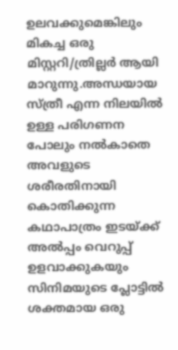ഉലവക്കുമെങ്കിലും മികച്ച ഒരു മിസ്റ്ററി/ത്രില്ലര്‍ ആയി മാറുന്നു.അന്ധയായ സ്ത്രീ എന്ന നിലയില്‍ ഉള്ള പരിഗണന പോലും നല്‍കാതെ അവളുടെ ശരീരതിനായി കൊതിക്കുന്ന കഥാപാത്രം ഇടയ്ക്ക് അല്‍പ്പം വെറുപ്പ്‌ ഉളവാക്കുകയും സിനിമയുടെ പ്ലോട്ടില്‍ ശക്തമായ ഒരു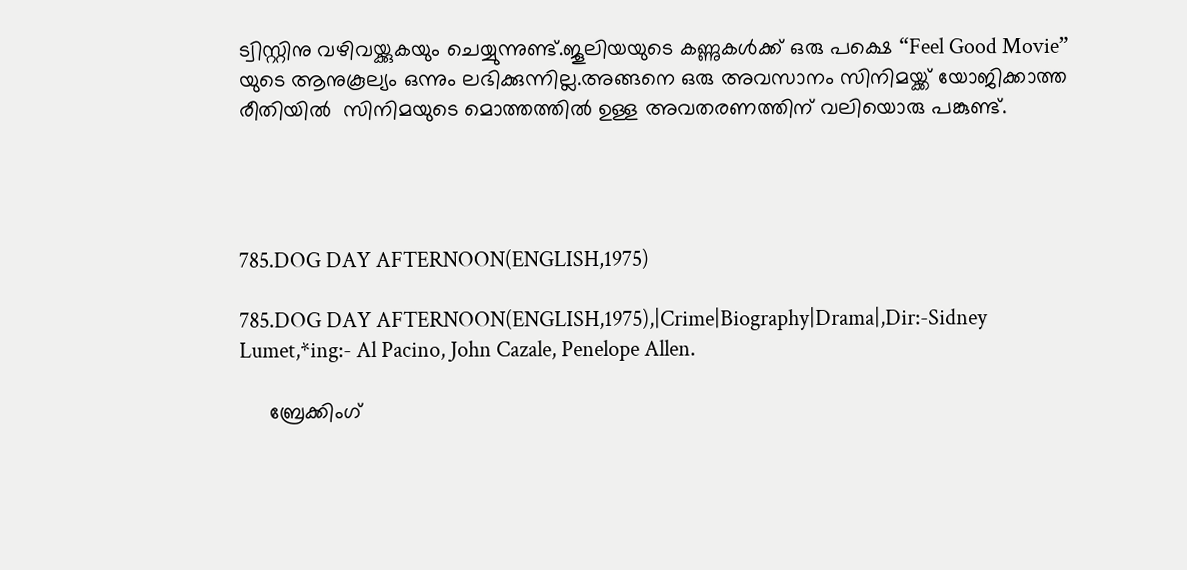ട്വിസ്റ്റിനു വഴിവയ്ക്കുകയും ചെയ്യുന്നുണ്ട്.ജൂലിയയുടെ കണ്ണുകള്‍ക്ക്‌ ഒരു പക്ഷെ “Feel Good Movie” യുടെ ആനുകൂല്യം ഒന്നും ലഭിക്കുന്നില്ല.അങ്ങനെ ഒരു അവസാനം സിനിമയ്ക്ക് യോജിക്കാത്ത രീതിയില്‍  സിനിമയുടെ മൊത്തത്തില്‍ ഉള്ള അവതരണത്തിന് വലിയൊരു പങ്കുണ്ട്.




785.DOG DAY AFTERNOON(ENGLISH,1975)

785.DOG DAY AFTERNOON(ENGLISH,1975),|Crime|Biography|Drama|,Dir:-Sidney Lumet,*ing:- Al Pacino, John Cazale, Penelope Allen.

     ബ്രേക്കിംഗ്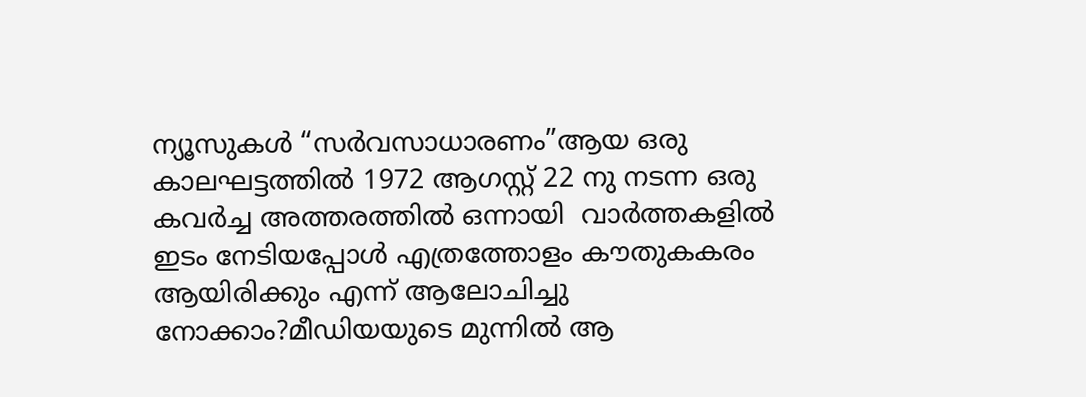ന്യൂസുകള്‍ “സര്‍വസാധാരണം”ആയ ഒരു കാലഘട്ടത്തില്‍ 1972 ആഗസ്റ്റ്‌ 22 നു നടന്ന ഒരു കവര്‍ച്ച അത്തരത്തില്‍ ഒന്നായി  വാര്‍ത്തകളില്‍ ഇടം നേടിയപ്പോള്‍ എത്രത്തോളം കൗതുകകരം ആയിരിക്കും എന്ന് ആലോചിച്ചു നോക്കാം?മീഡിയയുടെ മുന്നില്‍ ആ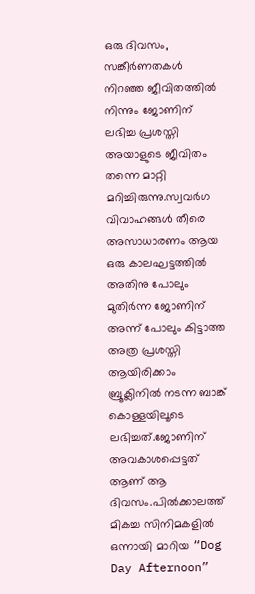ഒരു ദിവസം, സങ്കീര്‍ണതകള്‍ നിറഞ്ഞ ജീവിതത്തില്‍ നിന്നും ജോണിന് ലഭിച്ച പ്രശസ്തി അയാളുടെ ജീവിതം തന്നെ മാറ്റി മറിച്ചിരുന്നു.സ്വവര്‍ഗ വിവാഹങ്ങള്‍ തീരെ അസാധാരണം ആയ ഒരു കാലഘട്ടത്തില്‍ അതിനു പോലും മുതിര്‍ന്ന ജോണിന് അന്ന് പോലും കിട്ടാത്ത അത്ര പ്രശസ്തി ആയിരിക്കാം ബ്രൂക്ലിനില്‍ നടന്ന ബാങ്ക് കൊള്ളയിലൂടെ ലഭിച്ചത്.ജോണിന് അവകാശപ്പെട്ടത് ആണ് ആ ദിവസം.പില്‍ക്കാലത്ത് മികച്ച സിനിമകളില്‍ ഒന്നായി മാറിയ “Dog Day Afternoon”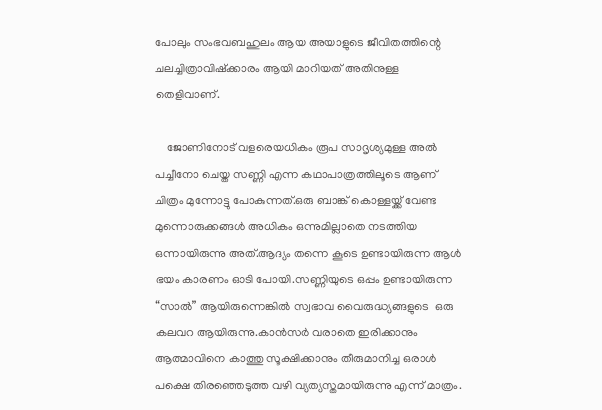പോലും സംഭവബഹുലം ആയ അയാളുടെ ജീവിതത്തിന്റെ ചലച്ചിത്രാവിഷ്ക്കാരം ആയി മാറിയത് അതിനുള്ള  തെളിവാണ്.

    ജോണിനോട്‌ വളരെയധികം രൂപ സാദൃശ്യമുള്ള അല്‍ പച്ചീനോ ചെയ്ത സണ്ണി എന്ന കഥാപാത്രത്തിലൂടെ ആണ് ചിത്രം മുന്നോട്ടു പോകുന്നത്.ഒരു ബാങ്ക് കൊള്ളയ്ക്ക് വേണ്ട മുന്നൊരുക്കങ്ങള്‍ അധികം ഒന്നുമില്ലാതെ നടത്തിയ ഒന്നായിരുന്നു അത്.ആദ്യം തന്നെ കൂടെ ഉണ്ടായിരുന്ന ആള്‍ ഭയം കാരണം ഓടി പോയി.സണ്ണിയുടെ ഒപ്പം ഉണ്ടായിരുന്ന “സാല്‍” ആയിരുന്നെങ്കില്‍ സ്വഭാവ വൈരുദ്ധ്യങ്ങളുടെ  ഒരു കലവറ ആയിരുന്നു.കാന്‍സര്‍ വരാതെ ഇരിക്കാനും ആത്മാവിനെ കാത്തു സൂക്ഷിക്കാനും തീരുമാനിച്ച ഒരാള്‍ പക്ഷെ തിരഞ്ഞെടുത്ത വഴി വ്യത്യസ്തമായിരുന്നു എന്ന് മാത്രം.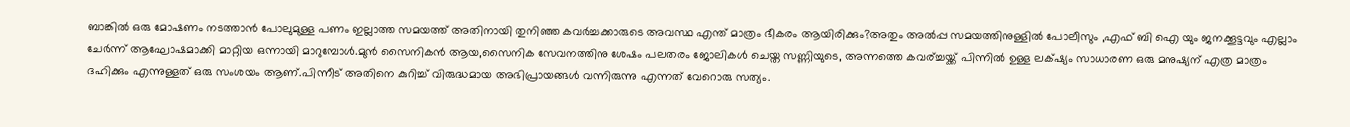ബാങ്കില്‍ ഒരു മോഷണം നടത്താന്‍ പോലുമുള്ള പണം ഇല്ലാത്ത സമയത്ത് അതിനായി തുനിഞ്ഞ കവര്‍ച്ചക്കാരുടെ അവസ്ഥ എന്ത് മാത്രം ഭീകരം ആയിരിക്കും?അതും അല്‍പ്പ സമയത്തിനുള്ളില്‍ പോലീസും ,എഫ് ബി ഐ യും ജനക്കൂട്ടവും എല്ലാം ചേര്‍ന്ന് ആഘോഷമാക്കി മാറ്റിയ ഒന്നായി മാറുമ്പോള്‍.മുന്‍ സൈനികന്‍ ആയ,സൈനിക സേവനത്തിനു ശേഷം പലതരം ജോലികള്‍ ചെയ്ത സണ്ണിയുടെ, അന്നത്തെ കവര്ച്ചയ്ക്ക് പിന്നില്‍ ഉള്ള ലക്‌ഷ്യം സാധാരണ ഒരു മനുഷ്യന് എത്ര മാത്രം ദഹിക്കും എന്നുള്ളത് ഒരു സംശയം ആണ്.പിന്നീട് അതിനെ കുറിച്ച് വിരുദ്ധമായ അഭിപ്രായങ്ങള്‍ വന്നിരുന്നു എന്നത് വേറൊരു സത്യം.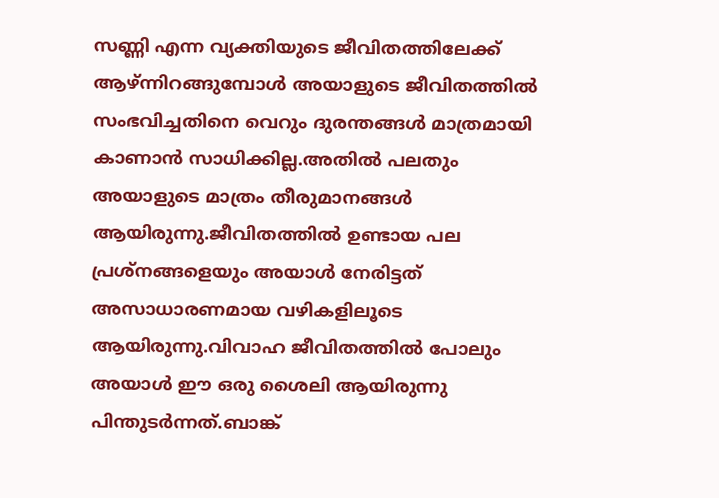സണ്ണി എന്ന വ്യക്തിയുടെ ജീവിതത്തിലേക്ക് ആഴ്ന്നിറങ്ങുമ്പോള്‍ അയാളുടെ ജീവിതത്തില്‍ സംഭവിച്ചതിനെ വെറും ദുരന്തങ്ങള്‍ മാത്രമായി കാണാന്‍ സാധിക്കില്ല.അതില്‍ പലതും അയാളുടെ മാത്രം തീരുമാനങ്ങള്‍ ആയിരുന്നു.ജീവിതത്തില്‍ ഉണ്ടായ പല പ്രശ്നങ്ങളെയും അയാള്‍ നേരിട്ടത് അസാധാരണമായ വഴികളിലൂടെ ആയിരുന്നു.വിവാഹ ജീവിതത്തില്‍ പോലും അയാള്‍ ഈ ഒരു ശൈലി ആയിരുന്നു പിന്തുടര്‍ന്നത്‌.ബാങ്ക്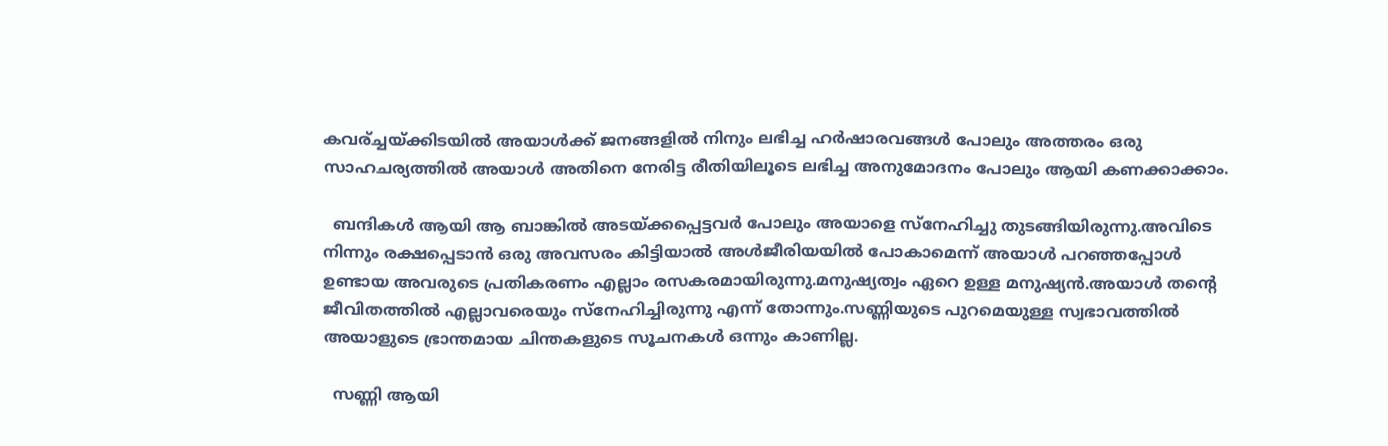കവര്ച്ചയ്ക്കിടയില്‍ അയാള്‍ക്ക്‌ ജനങ്ങളില്‍ നിനും ലഭിച്ച ഹര്‍ഷാരവങ്ങള്‍ പോലും അത്തരം ഒരു സാഹചര്യത്തില്‍ അയാള്‍ അതിനെ നേരിട്ട രീതിയിലൂടെ ലഭിച്ച അനുമോദനം പോലും ആയി കണക്കാക്കാം.

  ബന്ദികള്‍ ആയി ആ ബാങ്കില്‍ അടയ്ക്കപ്പെട്ടവര്‍ പോലും അയാളെ സ്നേഹിച്ചു തുടങ്ങിയിരുന്നു.അവിടെ നിന്നും രക്ഷപ്പെടാന്‍ ഒരു അവസരം കിട്ടിയാല്‍ അള്‍ജീരിയയില്‍ പോകാമെന്ന് അയാള്‍ പറഞ്ഞപ്പോള്‍ ഉണ്ടായ അവരുടെ പ്രതികരണം എല്ലാം രസകരമായിരുന്നു.മനുഷ്യത്വം ഏറെ ഉള്ള മനുഷ്യന്‍.അയാള്‍ തന്‍റെ ജീവിതത്തില്‍ എല്ലാവരെയും സ്നേഹിച്ചിരുന്നു എന്ന് തോന്നും.സണ്ണിയുടെ പുറമെയുള്ള സ്വഭാവത്തില്‍ അയാളുടെ ഭ്രാന്തമായ ചിന്തകളുടെ സൂചനകള്‍ ഒന്നും കാണില്ല.

  സണ്ണി ആയി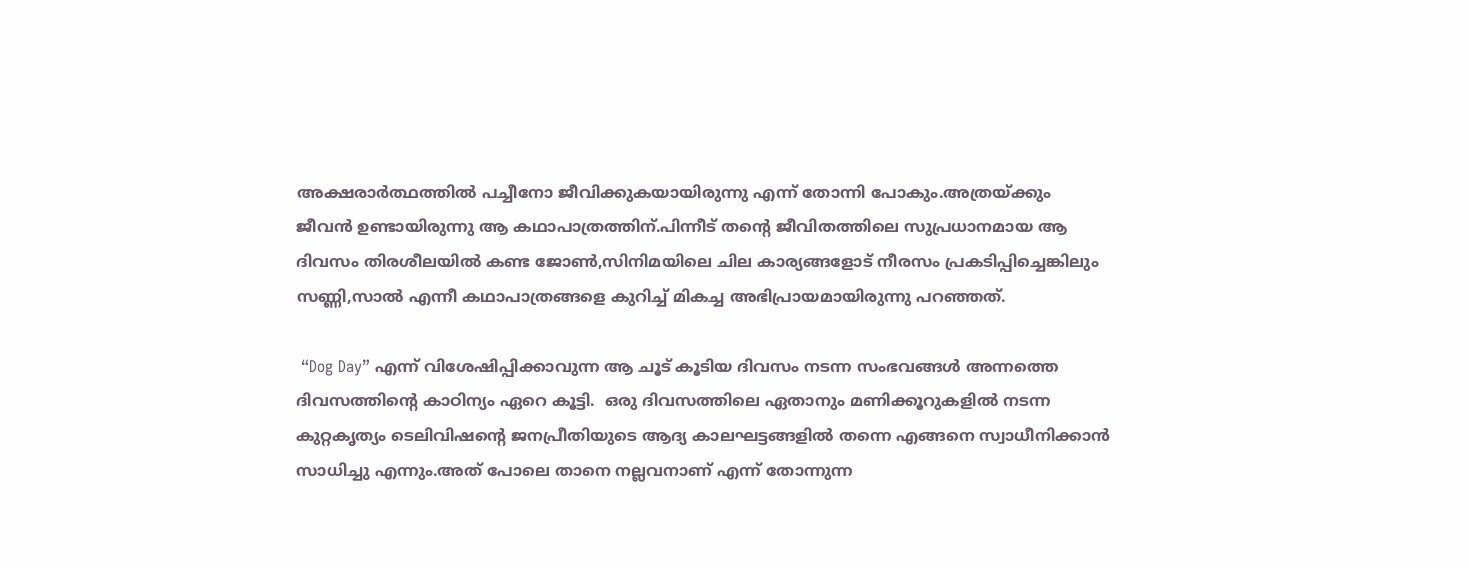അക്ഷരാര്‍ത്ഥത്തില്‍ പച്ചീനോ ജീവിക്കുകയായിരുന്നു എന്ന് തോന്നി പോകും.അത്രയ്ക്കും ജീവന്‍ ഉണ്ടായിരുന്നു ആ കഥാപാത്രത്തിന്.പിന്നീട് തന്‍റെ ജീവിതത്തിലെ സുപ്രധാനമായ ആ ദിവസം തിരശീലയില്‍ കണ്ട ജോണ്‍,സിനിമയിലെ ചില കാര്യങ്ങളോട് നീരസം പ്രകടിപ്പിച്ചെങ്കിലും സണ്ണി,സാല്‍ എന്നീ കഥാപാത്രങ്ങളെ കുറിച്ച് മികച്ച അഭിപ്രായമായിരുന്നു പറഞ്ഞത്.

 “Dog Day” എന്ന് വിശേഷിപ്പിക്കാവുന്ന ആ ചൂട് കൂടിയ ദിവസം നടന്ന സംഭവങ്ങള്‍ അന്നത്തെ ദിവസത്തിന്റെ കാഠിന്യം ഏറെ കൂട്ടി.  ഒരു ദിവസത്തിലെ ഏതാനും മണിക്കൂറുകളില്‍ നടന്ന കുറ്റകൃത്യം ടെലിവിഷന്റെ ജനപ്രീതിയുടെ ആദ്യ കാലഘട്ടങ്ങളില്‍ തന്നെ എങ്ങനെ സ്വാധീനിക്കാന്‍ സാധിച്ചു എന്നും.അത് പോലെ താനെ നല്ലവനാണ് എന്ന് തോന്നുന്ന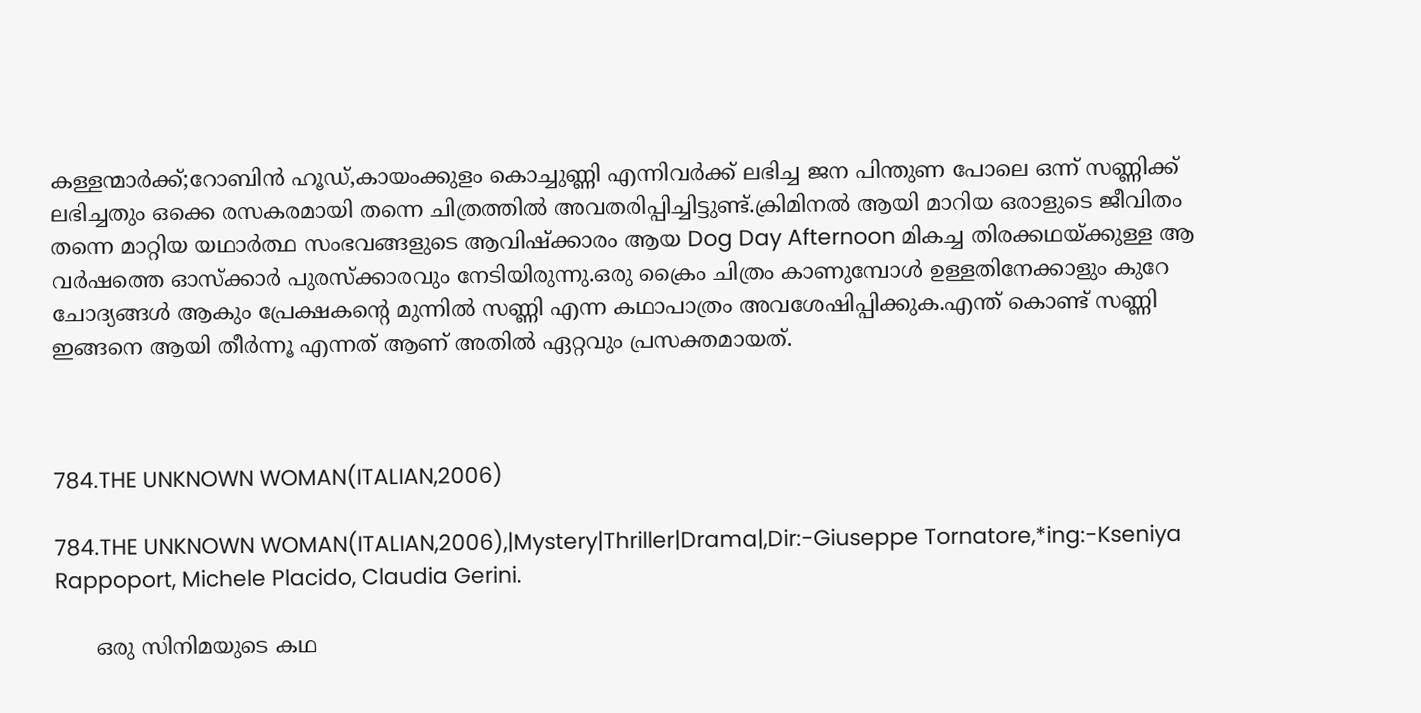കള്ളന്മാര്‍ക്ക്;റോബിന്‍ ഹൂഡ്,കായംക്കുളം കൊച്ചുണ്ണി എന്നിവര്‍ക്ക് ലഭിച്ച ജന പിന്തുണ പോലെ ഒന്ന് സണ്ണിക്ക് ലഭിച്ചതും ഒക്കെ രസകരമായി തന്നെ ചിത്രത്തില്‍ അവതരിപ്പിച്ചിട്ടുണ്ട്.ക്രിമിനല്‍ ആയി മാറിയ ഒരാളുടെ ജീവിതം തന്നെ മാറ്റിയ യഥാര്‍ത്ഥ സംഭവങ്ങളുടെ ആവിഷ്ക്കാരം ആയ Dog Day Afternoon മികച്ച തിരക്കഥയ്ക്കുള്ള ആ വര്‍ഷത്തെ ഓസ്ക്കാര്‍ പുരസ്ക്കാരവും നേടിയിരുന്നു.ഒരു ക്രൈം ചിത്രം കാണുമ്പോള്‍ ഉള്ളതിനേക്കാളും കുറേ ചോദ്യങ്ങള്‍ ആകും പ്രേക്ഷകന്റെ മുന്നില്‍ സണ്ണി എന്ന കഥാപാത്രം അവശേഷിപ്പിക്കുക.എന്ത് കൊണ്ട് സണ്ണി ഇങ്ങനെ ആയി തീര്‍ന്നൂ എന്നത് ആണ് അതില്‍ ഏറ്റവും പ്രസക്തമായത്.



784.THE UNKNOWN WOMAN(ITALIAN,2006)

784.THE UNKNOWN WOMAN(ITALIAN,2006),|Mystery|Thriller|Drama|,Dir:-Giuseppe Tornatore,*ing:-Kseniya Rappoport, Michele Placido, Claudia Gerini.

      ഒരു സിനിമയുടെ കഥ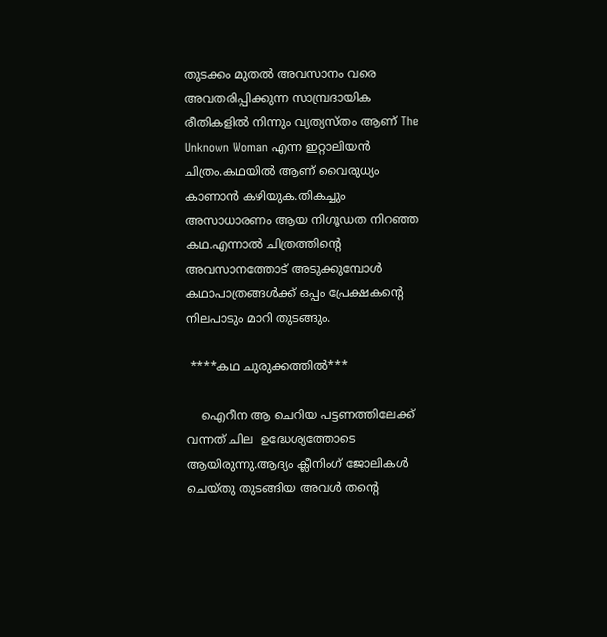തുടക്കം മുതല്‍ അവസാനം വരെ അവതരിപ്പിക്കുന്ന സാമ്പ്രദായിക രീതികളില്‍ നിന്നും വ്യത്യസ്തം ആണ് The Unknown Woman എന്ന ഇറ്റാലിയന്‍ ചിത്രം.കഥയില്‍ ആണ് വൈരുധ്യം കാണാന്‍ കഴിയുക.തികച്ചും അസാധാരണം ആയ നിഗൂഡത നിറഞ്ഞ കഥ.എന്നാല്‍ ചിത്രത്തിന്റെ അവസാനത്തോട് അടുക്കുമ്പോള്‍ കഥാപാത്രങ്ങള്‍ക്ക് ഒപ്പം പ്രേക്ഷകന്റെ നിലപാടും മാറി തുടങ്ങും.

 ****കഥ ചുരുക്കത്തില്‍***

    ഐറീന ആ ചെറിയ പട്ടണത്തിലേക്ക് വന്നത് ചില  ഉദ്ധേശ്യത്തോടെ ആയിരുന്നു.ആദ്യം ക്ലീനിംഗ് ജോലികള്‍ ചെയ്തു തുടങ്ങിയ അവള്‍ തന്‍റെ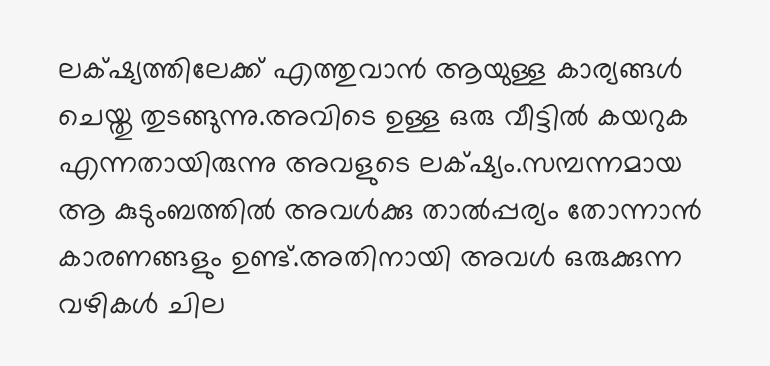ലക്‌ഷ്യത്തിലേക്ക് എത്തുവാന്‍ ആയുള്ള കാര്യങ്ങള്‍ ചെയ്തു തുടങ്ങുന്നു.അവിടെ ഉള്ള ഒരു വീട്ടില്‍ കയറുക എന്നതായിരുന്നു അവളുടെ ലക്‌ഷ്യം.സമ്പന്നമായ ആ കുടുംബത്തില്‍ അവള്‍ക്കു താല്‍പ്പര്യം തോന്നാന്‍ കാരണങ്ങളും ഉണ്ട്.അതിനായി അവള്‍ ഒരുക്കുന്ന വഴികള്‍ ചില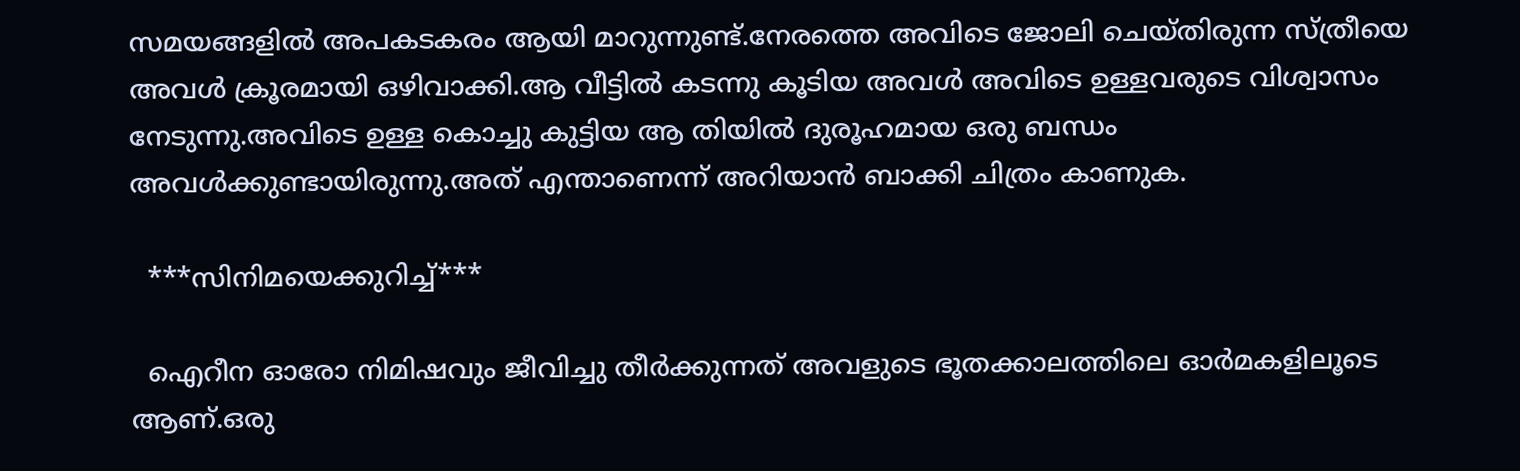സമയങ്ങളില്‍ അപകടകരം ആയി മാറുന്നുണ്ട്.നേരത്തെ അവിടെ ജോലി ചെയ്തിരുന്ന സ്ത്രീയെ അവള്‍ ക്രൂരമായി ഒഴിവാക്കി.ആ വീട്ടില്‍ കടന്നു കൂടിയ അവള്‍ അവിടെ ഉള്ളവരുടെ വിശ്വാസം നേടുന്നു.അവിടെ ഉള്ള കൊച്ചു കുട്ടിയ ആ തിയില്‍ ദുരൂഹമായ ഒരു ബന്ധം അവള്‍ക്കുണ്ടായിരുന്നു.അത് എന്താണെന്ന് അറിയാന്‍ ബാക്കി ചിത്രം കാണുക.

  ***സിനിമയെക്കുറിച്ച്***

  ഐറീന ഓരോ നിമിഷവും ജീവിച്ചു തീര്‍ക്കുന്നത് അവളുടെ ഭൂതക്കാലത്തിലെ ഓര്‍മകളിലൂടെ ആണ്.ഒരു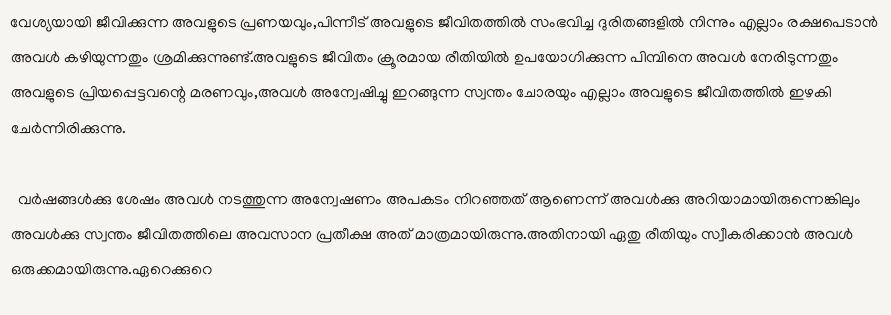വേശ്യയായി ജീവിക്കുന്ന അവളുടെ പ്രണയവും,പിന്നീട് അവളുടെ ജീവിതത്തില്‍ സംഭവിച്ച ദുരിതങ്ങളില്‍ നിന്നും എല്ലാം രക്ഷപെടാന്‍ അവള്‍ കഴിയുന്നതും ശ്രമിക്കുന്നുണ്ട്.അവളുടെ ജീവിതം ക്രൂരമായ രീതിയില്‍ ഉപയോഗിക്കുന്ന പിമ്പിനെ അവള്‍ നേരിടുന്നതും അവളുടെ പ്രിയപ്പെട്ടവന്റെ മരണവും,അവള്‍ അന്വേഷിച്ചു ഇറങ്ങുന്ന സ്വന്തം ചോരയും എല്ലാം അവളുടെ ജീവിതത്തില്‍ ഇഴകി ചേര്‍ന്നിരിക്കുന്നു.

  വര്‍ഷങ്ങള്‍ക്കു ശേഷം അവള്‍ നടത്തുന്ന അന്വേഷണം അപകടം നിറഞ്ഞത്‌ ആണെന്ന് അവള്‍ക്കു അറിയാമായിരുന്നെങ്കിലും അവള്‍ക്കു സ്വന്തം ജീവിതത്തിലെ അവസാന പ്രതീക്ഷ അത് മാത്രമായിരുന്നു.അതിനായി ഏതു രീതിയും സ്വീകരിക്കാന്‍ അവള്‍ ഒരുക്കമായിരുന്നു.ഏറെക്കുറെ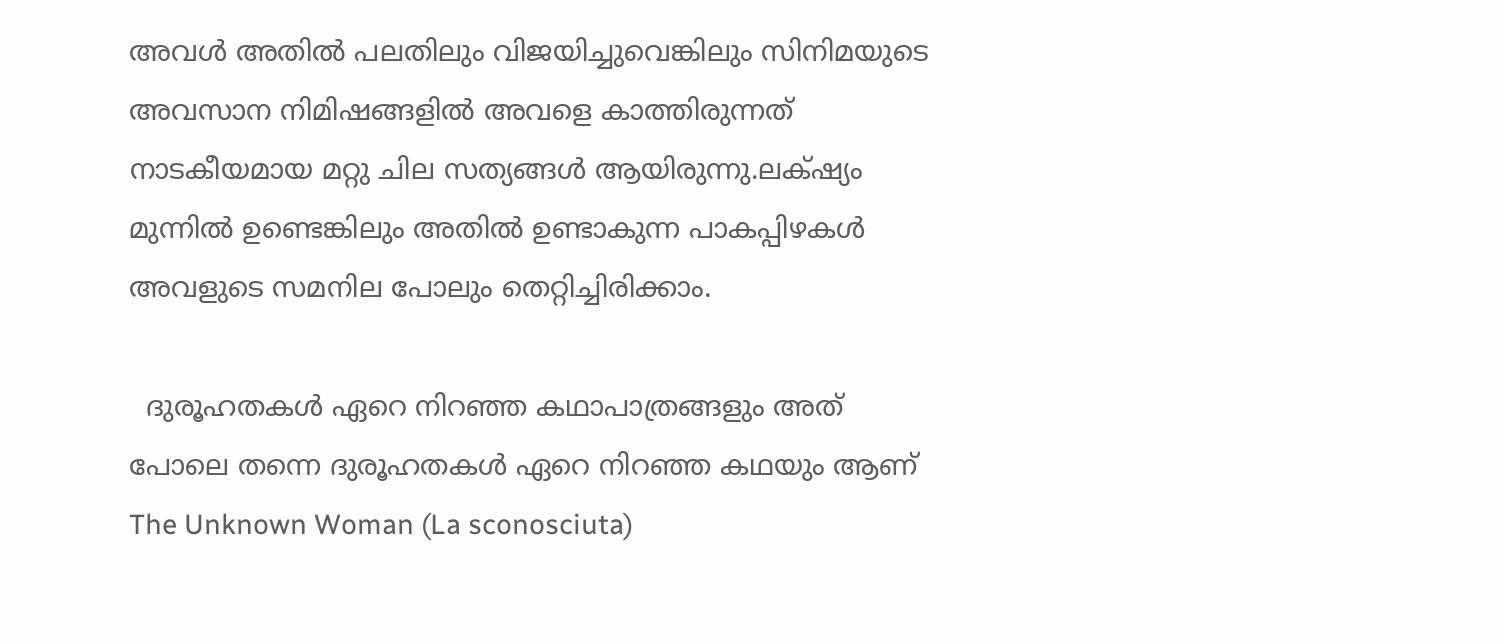അവള്‍ അതില്‍ പലതിലും വിജയിച്ചുവെങ്കിലും സിനിമയുടെ അവസാന നിമിഷങ്ങളില്‍ അവളെ കാത്തിരുന്നത് നാടകീയമായ മറ്റു ചില സത്യങ്ങള്‍ ആയിരുന്നു.ലക്‌ഷ്യം മുന്നില്‍ ഉണ്ടെങ്കിലും അതില്‍ ഉണ്ടാകുന്ന പാകപ്പിഴകള്‍ അവളുടെ സമനില പോലും തെറ്റിച്ചിരിക്കാം.

  ദുരൂഹതകള്‍ ഏറെ നിറഞ്ഞ കഥാപാത്രങ്ങളും അത് പോലെ തന്നെ ദുരൂഹതകള്‍ ഏറെ നിറഞ്ഞ കഥയും ആണ് The Unknown Woman (La sconosciuta)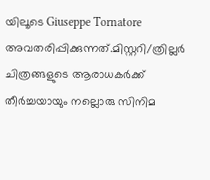യിലൂടെ Giuseppe Tornatore അവതരിപ്പിക്കുന്നത്‌.മിസ്റ്ററി/ത്രില്ലര്‍ ചിത്രങ്ങളുടെ ആരാധകര്‍ക്ക് തീര്‍ച്ചയായും നല്ലൊരു സിനിമ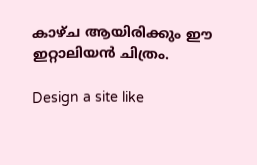കാഴ്ച ആയിരിക്കും ഈ ഇറ്റാലിയന്‍ ചിത്രം.

Design a site like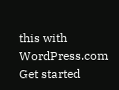this with WordPress.com
Get started